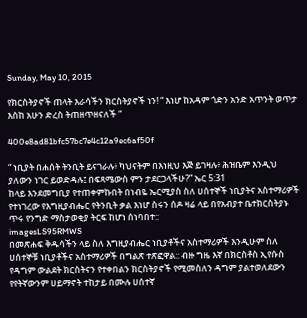Sunday, May 10, 2015

የክርስትያኖች ጠላት እራሳችን ክርስትያኖች ነን! “ እነሆ ከአዳም ጎድን አንድ አጥንት ወጥታ እስከ አሁን ድረስ ትጠዘጥዘናለች ”

400e8ad81bfc57bc7e4c12a9ec6af50f

“ ነቢያት በሐሰት ትንቢት ይናገራሉ፥ ካህናትም በእነዚህ እጅ ይገዛሉ፥ ሕዝቤም እንዲህ ያለውን ነገር ይወድዳሉ፤ በፍጻሜውስ ምን ታደርጋላችሁ?” ኤር 5:31
ከላይ እንደመግቢያ የተጠቀምኩበት በነብዬ ኤርሚያስ ስለ ሀሰተኞች ነቢያትና አስተማሪዎች የተነገረው የእግዚያብሔር የትንቢት ቃል እነሆ ስሩን ሰዶ ዛሬ ላይ በየአብያተ ቤተክርስትያኑ ጥሩ የንግድ ማስታወቂያ ትርፍ ከሆነ ሰነባበተ::
imagesLS95RMWS
በመጽሐፍ ቅዱሳችን ላይ ስለ እግዚያብሔር ነቢያቶችና አስተማሪዎች እንዲሁም ስለ ሀሰተኞቹ ነቢያቶችና አስተማሪዎች በግልጽ ተጽፎዋል:: ብዙ ግዜ እኛ በክርስቶስ ኢየሱስ የዳግም ውልደት ክርስትናን የተቀበልን ክርስትያኖች የሚመስለን ዳግም ያልተወለደውን የየትኛውንም ሀይማኖት ተከታይ በሙሉ ሀሰተኛ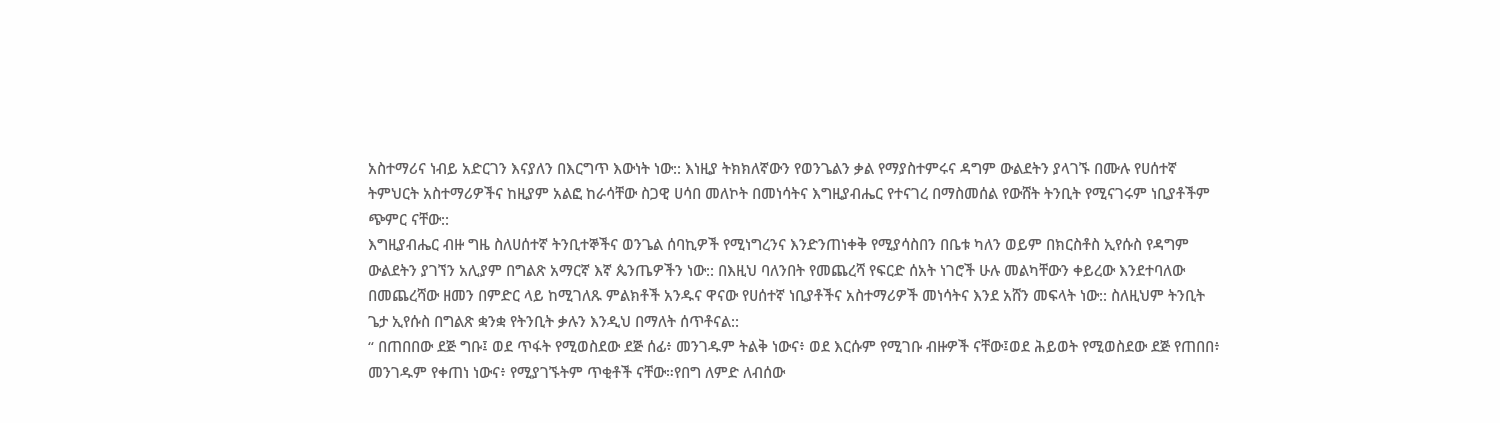አስተማሪና ነብይ አድርገን እናያለን በእርግጥ እውነት ነው:: እነዚያ ትክክለኛውን የወንጌልን ቃል የማያስተምሩና ዳግም ውልደትን ያላገኙ በሙሉ የሀሰተኛ ትምህርት አስተማሪዎችና ከዚያም አልፎ ከራሳቸው ስጋዊ ሀሳበ መለኮት በመነሳትና እግዚያብሔር የተናገረ በማስመሰል የውሸት ትንቢት የሚናገሩም ነቢያቶችም ጭምር ናቸው::
እግዚያብሔር ብዙ ግዜ ስለሀሰተኛ ትንቢተኞችና ወንጌል ሰባኪዎች የሚነግረንና እንድንጠነቀቅ የሚያሳስበን በቤቱ ካለን ወይም በክርስቶስ ኢየሱስ የዳግም ውልደትን ያገኘን አሊያም በግልጽ አማርኛ እኛ ጴንጤዎችን ነው:: በእዚህ ባለንበት የመጨረሻ የፍርድ ሰአት ነገሮች ሁሉ መልካቸውን ቀይረው እንደተባለው በመጨረሻው ዘመን በምድር ላይ ከሚገለጹ ምልክቶች አንዱና ዋናው የሀሰተኛ ነቢያቶችና አስተማሪዎች መነሳትና እንደ አሸን መፍላት ነው:: ስለዚህም ትንቢት ጌታ ኢየሱስ በግልጽ ቋንቋ የትንቢት ቃሉን እንዲህ በማለት ሰጥቶናል::
“ በጠበበው ደጅ ግቡ፤ ወደ ጥፋት የሚወስደው ደጅ ሰፊ፥ መንገዱም ትልቅ ነውና፥ ወደ እርሱም የሚገቡ ብዙዎች ናቸው፤ወደ ሕይወት የሚወስደው ደጅ የጠበበ፥ መንገዱም የቀጠነ ነውና፥ የሚያገኙትም ጥቂቶች ናቸው።የበግ ለምድ ለብሰው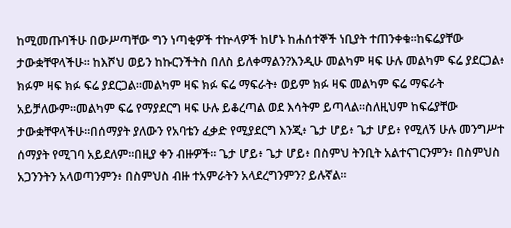ከሚመጡባችሁ በውሥጣቸው ግን ነጣቂዎች ተኵላዎች ከሆኑ ከሐሰተኞች ነቢያት ተጠንቀቁ።ከፍሬያቸው ታውቋቸዋላችሁ። ከእሾህ ወይን ከኩርንችትስ በለስ ይለቀማልን?እንዲሁ መልካም ዛፍ ሁሉ መልካም ፍሬ ያደርጋል፥ ክፉም ዛፍ ክፉ ፍሬ ያደርጋል።መልካም ዛፍ ክፉ ፍሬ ማፍራት፥ ወይም ክፉ ዛፍ መልካም ፍሬ ማፍራት አይቻለውም።መልካም ፍሬ የማያደርግ ዛፍ ሁሉ ይቆረጣል ወደ እሳትም ይጣላል።ስለዚህም ከፍሬያቸው ታውቋቸዋላችሁ።በሰማያት ያለውን የአባቴን ፈቃድ የሚያደርግ እንጂ፥ ጌታ ሆይ፥ ጌታ ሆይ፥ የሚለኝ ሁሉ መንግሥተ ሰማያት የሚገባ አይደለም።በዚያ ቀን ብዙዎች። ጌታ ሆይ፥ ጌታ ሆይ፥ በስምህ ትንቢት አልተናገርንምን፥ በስምህስ አጋንንትን አላወጣንምን፥ በስምህስ ብዙ ተአምራትን አላደረግንምን? ይሉኛል።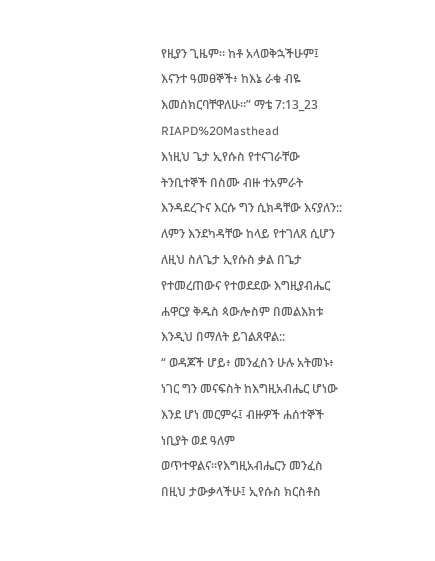የዚያን ጊዜም። ከቶ አላወቅኋችሁም፤ እናንተ ዓመፀኞች፥ ከእኔ ራቁ ብዬ እመሰክርባቸዋለሁ።” ማቴ 7:13_23
RIAPD%20Masthead
እነዚህ ጌታ ኢየሱስ የተናገራቸው ትንቢተኞች በስሙ ብዙ ተአምራት እንዳደረጉና እርሱ ግን ሲክዳቸው እናያለን:: ለምን እንደካዳቸው ከላይ የተገለጸ ሲሆን ለዚህ ስለጌታ ኢየሱስ ቃል በጌታ የተመረጠውና የተወደደው እግዚያብሔር ሐዋርያ ቅዱስ ጳውሎስም በመልእክቱ እንዲህ በማለት ይገልጸዋል::
“ ወዳጆች ሆይ፥ መንፈስን ሁሉ አትመኑ፥ ነገር ግን መናፍስት ከእግዚአብሔር ሆነው እንደ ሆነ መርምሩ፤ ብዙዎች ሐሰተኞች ነቢያት ወደ ዓለም ወጥተዋልና።የእግዚአብሔርን መንፈስ በዚህ ታውቃላችሁ፤ ኢየሱስ ክርስቶስ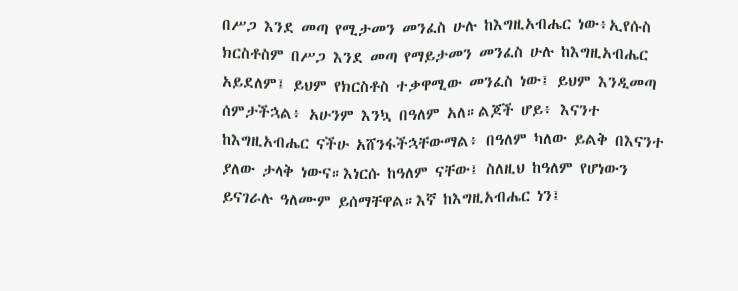በሥጋ እንደ መጣ የሚታመን መንፈስ ሁሉ ከእግዚአብሔር ነው፥ኢየሱስ ክርስቶስም በሥጋ እንደ መጣ የማይታመን መንፈስ ሁሉ ከእግዚአብሔር አይደለም፤ ይህም የክርስቶስ ተቃዋሚው መንፈስ ነው፤ ይህም እንዲመጣ ሰምታችኋል፥ አሁንም እንኳ በዓለም አለ።ልጆች ሆይ፥ እናንተ ከእግዚአብሔር ናችሁ አሸንፋችኋቸውማል፥ በዓለም ካለው ይልቅ በእናንተ ያለው ታላቅ ነውና።እነርሱ ከዓለም ናቸው፤ ስለዚህ ከዓለም የሆነውን ይናገራሉ ዓለሙም ይሰማቸዋል።እኛ ከእግዚአብሔር ነን፤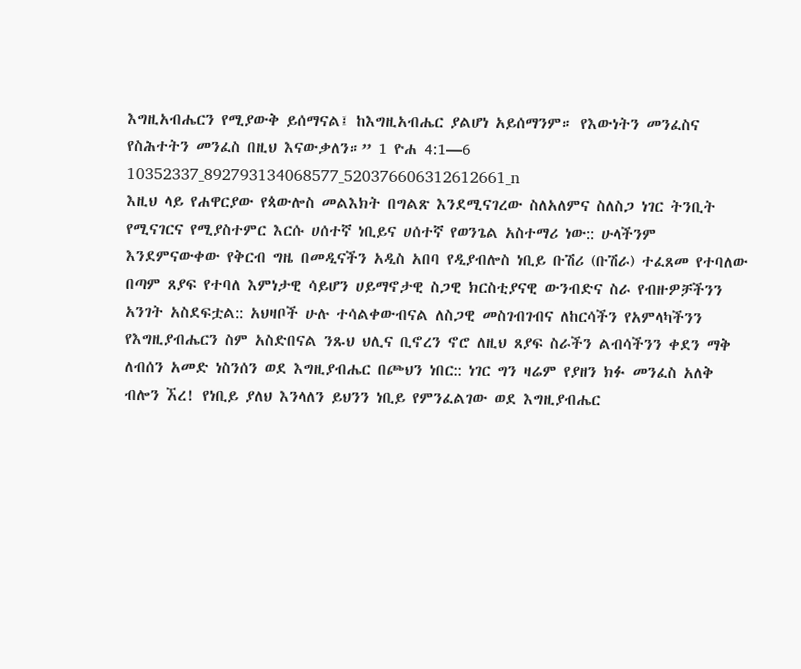እግዚአብሔርን የሚያውቅ ይሰማናል፤ ከእግዚአብሔር ያልሆነ አይሰማንም። የእውነትን መንፈስና የስሕተትን መንፈስ በዚህ እናውቃለን።” 1 ዮሐ 4:1—6
10352337_892793134068577_520376606312612661_n
እዚህ ላይ የሐዋርያው የጳውሎስ መልእክት በግልጽ እንደሚናገረው ስለአለምና ስለስጋ ነገር ትንቢት የሚናገርና የሚያስተምር እርሱ ሀሰተኛ ነቢይና ሀሰተኛ የወንጌል አስተማሪ ነው:: ሁላችንም እንደምናውቀው የቅርብ ግዜ በመዲናችን አዲስ አበባ የዲያብሎስ ነቢይ ቡሽሪ (ቡሽራ) ተፈጸመ የተባለው በጣም ጸያፍ የተባለ እምነታዊ ሳይሆን ሀይማኖታዊ ስጋዊ ክርስቲያናዊ ውንብድና ስራ የብዙዎቻችንን አንገት አስደፍቷል:: አህዛቦች ሁሉ ተሳልቀውብናል ለስጋዊ መስገብገብና ለከርሳችን የአምላካችንን የእግዚያብሔርን ስም አስድበናል ንጹህ ህሊና ቢኖረን ኖሮ ለዚህ ጸያፍ ስራችን ልብሳችንን ቀደን ማቅ ለብሰን አመድ ነስንሰን ወደ እግዚያብሔር በጮህን ነበር:: ነገር ግን ዛሬም የያዘን ክፉ መንፈስ አለቅ ብሎን ኧረ! የነቢይ ያለህ እንላለን ይህንን ነቢይ የምንፈልገው ወደ እግዚያብሔር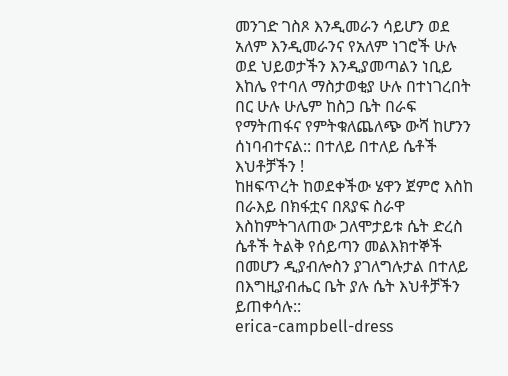መንገድ ገስጾ እንዲመራን ሳይሆን ወደ አለም እንዲመራንና የአለም ነገሮች ሁሉ ወደ ህይወታችን እንዲያመጣልን ነቢይ እከሌ የተባለ ማስታወቂያ ሁሉ በተነገረበት በር ሁሉ ሁሌም ከስጋ ቤት በራፍ የማትጠፋና የምትቁለጨለጭ ውሻ ከሆንን ሰነባብተናል:: በተለይ በተለይ ሴቶች እህቶቻችን !
ከዘፍጥረት ከወደቀችው ሄዋን ጀምሮ እስከ በራእይ በክፋቷና በጸያፍ ስራዋ እስከምትገለጠው ጋለሞታይቱ ሴት ድረስ ሴቶች ትልቅ የሰይጣን መልእክተኞች በመሆን ዲያብሎስን ያገለግሉታል በተለይ በእግዚያብሔር ቤት ያሉ ሴት እህቶቻችን ይጠቀሳሉ::
erica-campbell-dress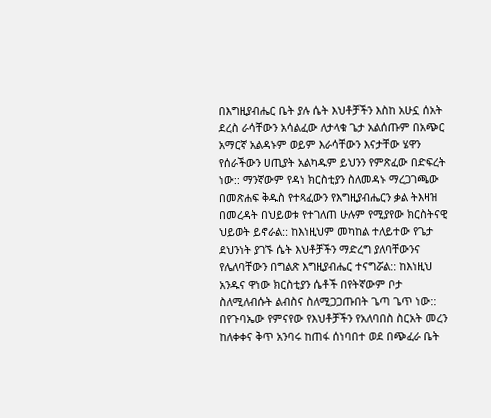በእግዚያብሔር ቤት ያሉ ሴት እህቶቻችን እስከ አሁኗ ሰአት ደረስ ራሳቸውን አሳልፈው ለታላቁ ጌታ አልሰጡም በአጭር አማርኛ አልዳኑም ወይም እራሳቸውን እናታቸው ሄዋን የሰራችውን ሀጢያት አልካዱም ይህንን የምጽፈው በድፍረት ነው:: ማንኛውም የዳነ ክርስቲያን ስለመዳኑ ማረጋገጫው በመጽሐፍ ቅዱስ የተጻፈውን የእግዚያብሔርን ቃል ትእዛዝ በመረዳት በህይወቱ የተገለጠ ሁሉም የሚያየው ክርስትናዊ ህይወት ይኖራል:: ከእነዚህም መካከል ተለይተው የጌታ ደህንነት ያገኙ ሴት እህቶቻችን ማድረግ ያለባቸውንና የሌለባቸውን በግልጽ እግዚያብሔር ተናግሯል:: ከእነዚህ አንዱና ዋነው ክርስቲያን ሴቶች በየትኛውም ቦታ ስለሚለብሱት ልብስና ስለሚጋጋጡበት ጌጣ ጌጥ ነው::
በየጉባኤው የምናየው የእህቶቻችን የአለባበስ ስርአት መረን ከለቀቀና ቅጥ አንባሩ ከጠፋ ሰነባበተ ወደ በጭፈራ ቤት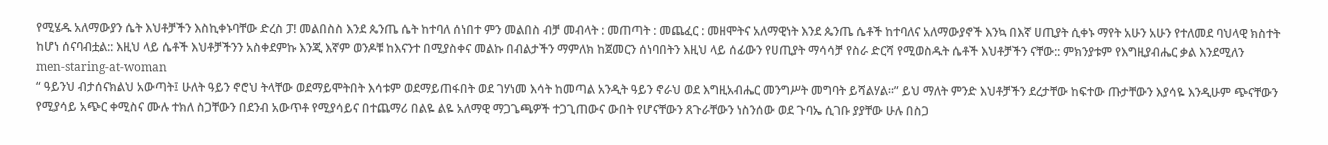የሚሄዱ አለማውያን ሴት እህቶቻችን እስኪቀኑባቸው ድረስ ፓ! መልበስስ እንደ ጴንጤ ሴት ከተባለ ሰነበተ ምን መልበስ ብቻ መብላት : መጠጣት : መጨፈር : መዘሞትና አለማዊነት እንደ ጴንጤ ሴቶች ከተባለና አለማውያኖች እንኳ በእኛ ሀጢያት ሲቀኑ ማየት አሁን አሁን የተለመደ ባህላዊ ክስተት ከሆነ ሰናባብቷል:: እዚህ ላይ ሴቶች እህቶቻችንን አስቀደምኩ እንጂ እኛም ወንዶቹ ከእናንተ በሚያስቀና መልኩ በብልታችን ማምለክ ከጀመርን ሰነባበትን እዚህ ላይ ሰፊውን የሀጢያት ማሳሳቻ የስራ ድርሻ የሚወስዱት ሴቶች እህቶቻችን ናቸው:: ምክንያቱም የእግዚያብሔር ቃል እንደሚለን
men-staring-at-woman
“ ዓይንህ ብታሰናክልህ አውጣት፤ ሁለት ዓይን ኖሮህ ትላቸው ወደማይሞትበት እሳቱም ወደማይጠፋበት ወደ ገሃነመ እሳት ከመጣል አንዲት ዓይን ኖራህ ወደ እግዚአብሔር መንግሥት መግባት ይሻልሃል።” ይህ ማለት ምንድ እህቶቻችን ደረታቸው ከፍተው ጡታቸውን እያሳዬ እንዲሁም ጭናቸውን የሚያሳይ አጭር ቀሚስና ሙሉ ተክለ ስጋቸውን በደንብ አውጥቶ የሚያሳይና በተጨማሪ በልዬ ልዬ አለማዊ ማጋጌጫዎች ተጋጊጠውና ውበት የሆናቸውን ጸጉራቸውን ነስንሰው ወደ ጉባኤ ሲገቡ ያያቸው ሁሉ በስጋ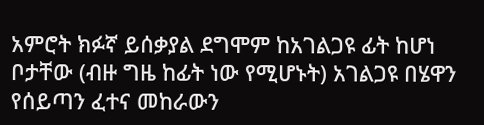አምሮት ክፉኛ ይሰቃያል ደግሞም ከአገልጋዩ ፊት ከሆነ ቦታቸው (ብዙ ግዜ ከፊት ነው የሚሆኑት) አገልጋዩ በሄዋን የሰይጣን ፈተና መከራውን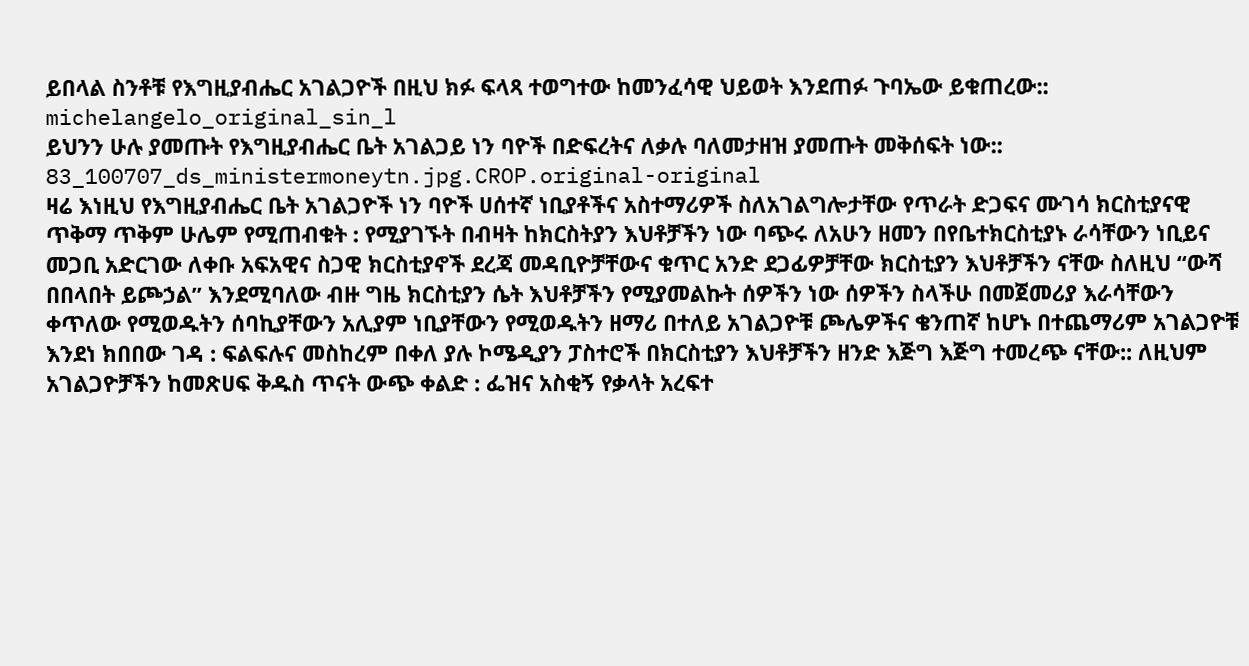ይበላል ስንቶቹ የእግዚያብሔር አገልጋዮች በዚህ ክፉ ፍላጻ ተወግተው ከመንፈሳዊ ህይወት እንደጠፉ ጉባኤው ይቁጠረው::
michelangelo_original_sin_l
ይህንን ሁሉ ያመጡት የእግዚያብሔር ቤት አገልጋይ ነን ባዮች በድፍረትና ለቃሉ ባለመታዘዝ ያመጡት መቅሰፍት ነው::
83_100707_ds_ministermoneytn.jpg.CROP.original-original
ዛሬ እነዚህ የእግዚያብሔር ቤት አገልጋዮች ነን ባዮች ሀሰተኛ ነቢያቶችና አስተማሪዎች ስለአገልግሎታቸው የጥራት ድጋፍና ሙገሳ ክርስቲያናዊ ጥቅማ ጥቅም ሁሌም የሚጠብቁት : የሚያገኙት በብዛት ከክርስትያን እህቶቻችን ነው ባጭሩ ለአሁን ዘመን በየቤተክርስቲያኑ ራሳቸውን ነቢይና መጋቢ አድርገው ለቀቡ አፍአዊና ስጋዊ ክርስቲያኖች ደረጃ መዳቢዮቻቸውና ቁጥር አንድ ደጋፊዎቻቸው ክርስቲያን እህቶቻችን ናቸው ስለዚህ “ውሻ በበላበት ይጮኃል” እንደሚባለው ብዙ ግዜ ክርስቲያን ሴት እህቶቻችን የሚያመልኩት ሰዎችን ነው ሰዎችን ስላችሁ በመጀመሪያ እራሳቸውን ቀጥለው የሚወዱትን ሰባኪያቸውን አሊያም ነቢያቸውን የሚወዱትን ዘማሪ በተለይ አገልጋዮቹ ጮሌዎችና ቄንጠኛ ከሆኑ በተጨማሪም አገልጋዮቹ እንደነ ክበበው ገዳ : ፍልፍሉና መስከረም በቀለ ያሉ ኮሜዲያን ፓስተሮች በክርስቲያን እህቶቻችን ዘንድ እጅግ እጅግ ተመረጭ ናቸው:: ለዚህም አገልጋዮቻችን ከመጽሀፍ ቅዱስ ጥናት ውጭ ቀልድ : ፌዝና አስቂኝ የቃላት አረፍተ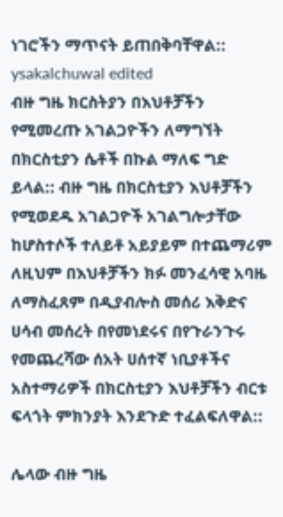ነገሮችን ማጥናት ይጠበቅባቸዋል::
ysakalchuwal edited
ብዙ ግዜ ክርስትያን በእህቶቻችን የሚመረጡ አገልጋዮችን ለማግኘት በክርስቲያን ሴቶች በኩል ማለፍ ግድ ይላል:: ብዙ ግዜ በክርስቲያን እህቶቻችን የሚወደዱ አገልጋዮች አገልግሎታቸው ከሆስተሶች ተለይቶ አይያይም በተጨማሪም ለዚህም በእህቶቻችን ክፉ መንፈሳዊ አባዜ ለማስፈጸም በዲያብሎስ መሰሪ እቅድና ሀሳብ መሰረት በየመነደሩና በየጉራንጉሩ የመጨረሻው ሰአት ሀሰተኛ ነቢያቶችና አስተማሪዎች በክርስቲያን እህቶቻችን ብርቱ ፍላጎት ምክንያት እንደጉድ ተፈልፍለዋል::

ሌላው ብዙ ግዜ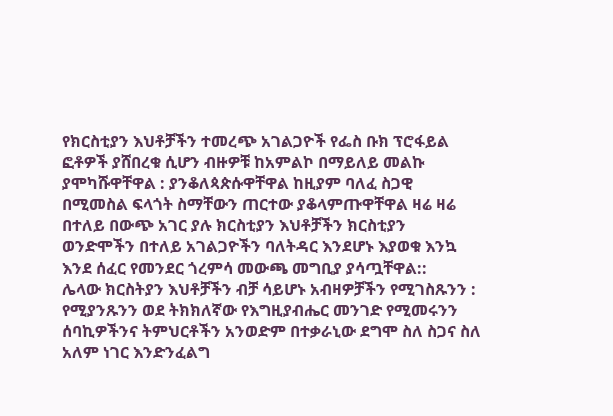የክርስቲያን እህቶቻችን ተመረጭ አገልጋዮች የፌስ ቡክ ፕሮፋይል ፎቶዎች ያሸበረቁ ሲሆን ብዙዎቹ ከአምልኮ በማይለይ መልኩ ያሞካሹዋቸዋል : ያንቆለጳጵሱዋቸዋል ከዚያም ባለፈ ስጋዊ በሚመስል ፍላጎት ስማቸውን ጠርተው ያቆላምጡዋቸዋል ዛሬ ዛሬ በተለይ በውጭ አገር ያሉ ክርስቲያን እህቶቻችን ክርስቲያን ወንድሞችን በተለይ አገልጋዮችን ባለትዳር እንደሆኑ እያወቁ እንኳ እንደ ሰፈር የመንደር ጎረምሳ መውጫ መግቢያ ያሳጧቸዋል::
ሌላው ክርስትያን እህቶቻችን ብቻ ሳይሆኑ አብዛዎቻችን የሚገስጹንን : የሚያንጹንን ወደ ትክክለኛው የእግዚያብሔር መንገድ የሚመሩንን ሰባኪዎችንና ትምህርቶችን አንወድም በተቃራኒው ደግሞ ስለ ስጋና ስለ አለም ነገር እንድንፈልግ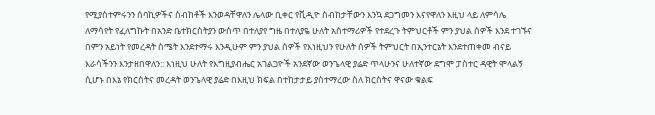የሚያስተምሩንን ሰባኪዎችና ስብከቶች እንወዳቸዋለን ሌላው ቢቀር የቪዲዮ ስብከታቸውን እንኳ ደጋግመን እናየዋለን እዚህ ላይ ለምሳሌ ለማሳየት የፈለግኩት በአንድ ቤተክርስትያን ውስጥ በተለያየ ግዜ በተለያዬ ሁለት አስተማሪዎች የተደረጉ ትምህርቶች ምን ያህል ሰዎች እንደ ተገኙና በምን አይነት የመረዳት ስሜት እንደተማሩ እንዲሁም ምን ያህል ሰዎች የእነዚህን የሁለት ሰዎች ትምህርት በኢንተርኔት እንደተጠቀመ ብናይ እራሳችንን እንታዘበዋለን:: እነዚህ ሁለት የእግዚያብሔር አገልጋዮች አንደኛው ወንጌላዊ ያሬድ ጥላሁንና ሁለተኛው ደግሞ ፓስተር ዳዊት ሞላልኝ ሲሆኑ በእኔ የክርስትና መረዳት ወንጌላዊ ያሬድ በእዚህ ክፍል በተከታታይ ያስተማረው ስለ ክርስትና ዋናው ቁልፍ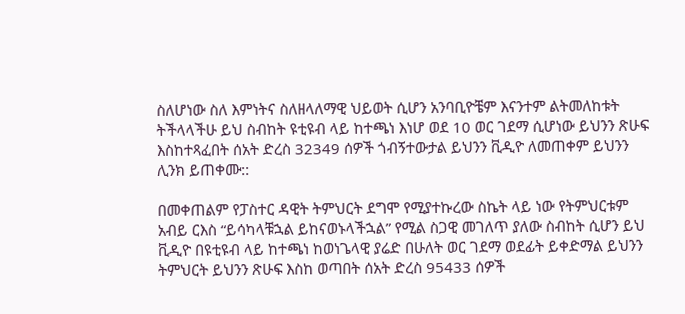ስለሆነው ስለ እምነትና ስለዘላለማዊ ህይወት ሲሆን አንባቢዮቼም እናንተም ልትመለከቱት ትችላላችሁ ይህ ስብከት ዩቲዩብ ላይ ከተጫነ እነሆ ወደ 10 ወር ገደማ ሲሆነው ይህንን ጽሁፍ እስከተጻፈበት ሰአት ድረስ 32349 ሰዎች ጎብኝተውታል ይህንን ቪዲዮ ለመጠቀም ይህንን ሊንክ ይጠቀሙ::

በመቀጠልም የፓስተር ዳዊት ትምህርት ደግሞ የሚያተኩረው ስኬት ላይ ነው የትምህርቱም አብይ ርእስ “ይሳካላቹኋል ይከናወኑላችኋል” የሚል ስጋዊ መገለጥ ያለው ስብከት ሲሆን ይህ ቪዲዮ በዩቲዩብ ላይ ከተጫነ ከወነጌላዊ ያሬድ በሁለት ወር ገደማ ወደፊት ይቀድማል ይህንን ትምህርት ይህንን ጽሁፍ እስከ ወጣበት ሰአት ድረስ 95433 ሰዎች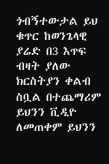ጎብኝተውታል ይህ ቁጥር ከወንጌላዊ ያሬድ በ3 እጥፍ ብዛት ያለው ክርስትያን ቀልብ ስቧል በተጨማሪም ይህንን ቪዲዮ ለመጠቀም ይህንን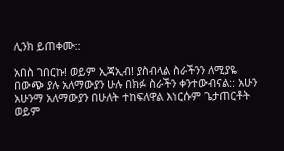ሊንክ ይጠቀሙ::

አበስ ገበርኩ! ወይም ኢጃኢብ! ያስብላል ስራችንን ለሚያዬ በውጭ ያሉ አለማውያን ሁሉ በክፉ ስራችን ቀንተውብናል:: አሁን አሁንማ አለማውያን በሁለት ተከፍለዋል እነርሱም ጌታጠርቶት ወይም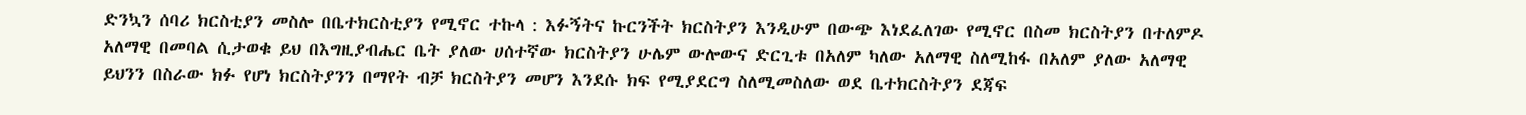ድንኳን ሰባሪ ክርስቲያን መስሎ በቤተክርስቲያን የሚኖር ተኩላ : እፉኝትና ኩርንችት ክርስትያን እንዲሁም በውጭ እነደፈለገው የሚኖር በስመ ክርስትያን በተለምዶ አለማዊ በመባል ሲታወቁ ይህ በእግዚያብሔር ቤት ያለው ሀሰተኛው ክርስትያን ሁሌም ውሎውና ድርጊቱ በአለም ካለው አለማዊ ስለሚከፋ በአለም ያለው አለማዊ ይህንን በስራው ክፉ የሆነ ክርስትያንን በማየት ብቻ ክርስትያን መሆን እንደሱ ክፍ የሚያደርግ ስለሚመስለው ወደ ቤተክርስትያን ደጃፍ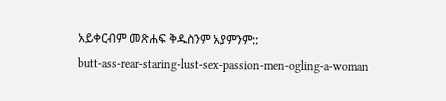አይቀርብም መጽሐፍ ቅዱስንም አያምንም::
butt-ass-rear-staring-lust-sex-passion-men-ogling-a-woman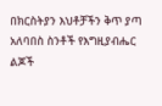በክርስትያን እህቶቻችን ቅጥ ያጣ አለባበስ ስንቶች የእግዚያብሔር ልጆች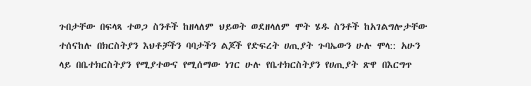ጉበታቸው በፍላጻ ተወጋ ስንቶች ከዘላለም ህይወት ወደዘላለም ሞት ሄዱ ስንቶች ከአገልግሎታቸው ተሰናከሉ በክርስትያን እህቶቻችን ባባታችን ልጆች የድፍረት ሀጢያት ጉባኤውን ሁሉ ሞላ:: አሁን ላይ በቤተክርስትያን የሚያተውና የሚሰማው ነገር ሁሉ የቤተክርስትያን የሀጢያት ጽዋ በእርግጥ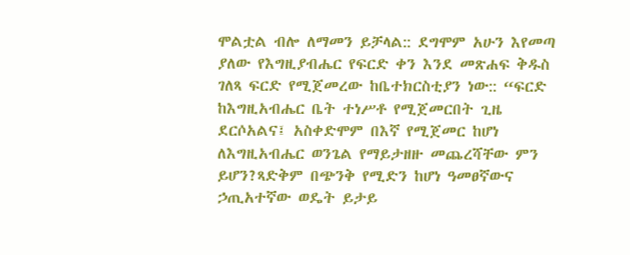ሞልቷል ብሎ ለማመን ይቻላል:: ደግሞም አሁን እየመጣ ያለው የእግዚያብሔር የፍርድ ቀን እንደ መጽሐፍ ቅዱስ ገለጻ ፍርድ የሚጀመረው ከቤተክርስቲያን ነው:: “ፍርድ ከእግዚአብሔር ቤት ተነሥቶ የሚጀመርበት ጊዜ ደርሶአልና፤ አስቀድሞም በእኛ የሚጀመር ከሆነ ለእግዚአብሔር ወንጌል የማይታዘዙ መጨረሻቸው ምን ይሆን?ጻድቅም በጭንቅ የሚድን ከሆነ ዓመፀኛውና ኃጢአተኛው ወዴት ይታይ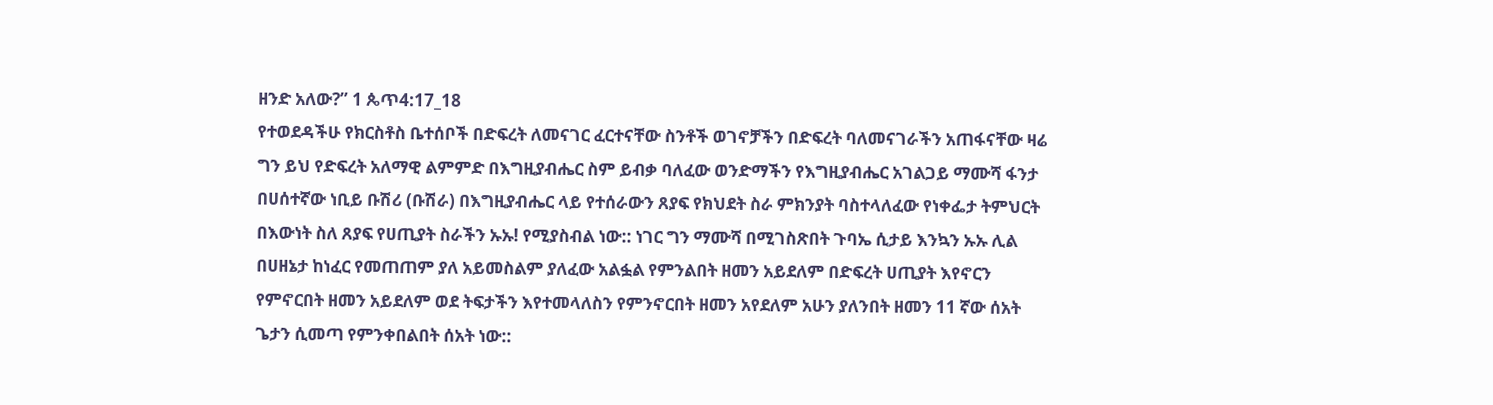ዘንድ አለው?” 1 ጴጥ4:17_18
የተወደዳችሁ የክርስቶስ ቤተሰቦች በድፍረት ለመናገር ፈርተናቸው ስንቶች ወገኖቻችን በድፍረት ባለመናገራችን አጠፋናቸው ዛሬ ግን ይህ የድፍረት አለማዊ ልምምድ በእግዚያብሔር ስም ይብቃ ባለፈው ወንድማችን የእግዚያብሔር አገልጋይ ማሙሻ ፋንታ በሀሰተኛው ነቢይ ቡሽሪ (ቡሽራ) በእግዚያብሔር ላይ የተሰራውን ጸያፍ የክህደት ስራ ምክንያት ባስተላለፈው የነቀፌታ ትምህርት በእውነት ስለ ጸያፍ የሀጢያት ስራችን ኡኡ! የሚያስብል ነው:: ነገር ግን ማሙሻ በሚገስጽበት ጉባኤ ሲታይ እንኳን ኡኡ ሊል በሀዘኔታ ከነፈር የመጠጠም ያለ አይመስልም ያለፈው አልፏል የምንልበት ዘመን አይደለም በድፍረት ሀጢያት እየኖርን የምኖርበት ዘመን አይደለም ወደ ትፍታችን እየተመላለስን የምንኖርበት ዘመን አየደለም አሁን ያለንበት ዘመን 11 ኛው ሰአት ጌታን ሲመጣ የምንቀበልበት ሰአት ነው::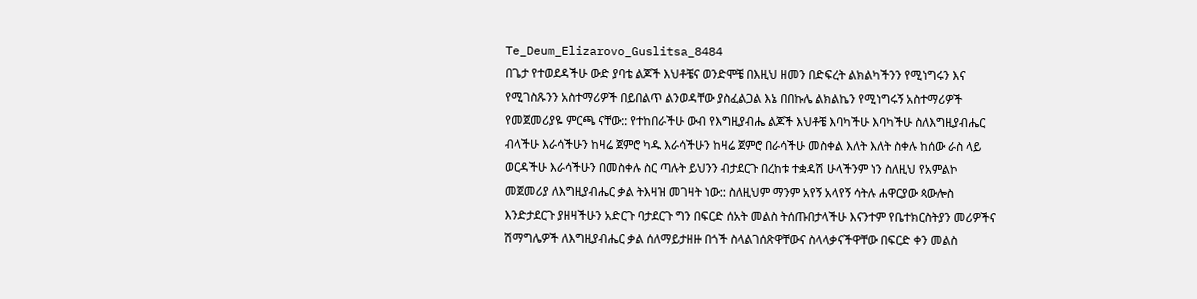Te_Deum_Elizarovo_Guslitsa_8484
በጌታ የተወደዳችሁ ውድ ያባቴ ልጆች እህቶቼና ወንድሞቼ በእዚህ ዘመን በድፍረት ልክልካችንን የሚነግሩን እና የሚገስጹንን አስተማሪዎች በይበልጥ ልንወዳቸው ያስፈልጋል እኔ በበኩሌ ልክልኬን የሚነግሩኝ አስተማሪዎች የመጀመሪያዬ ምርጫ ናቸው:: የተከበራችሁ ውብ የእግዚያብሔ ልጆች እህቶቼ እባካችሁ እባካችሁ ስለእግዚያብሔር ብላችሁ እራሳችሁን ከዛሬ ጀምሮ ካዱ እራሳችሁን ከዛሬ ጀምሮ በራሳችሁ መስቀል እለት እለት ስቀሉ ከሰው ራስ ላይ ወርዳችሁ እራሳችሁን በመስቀሉ ስር ጣሉት ይህንን ብታደርጉ በረከቱ ተቋዳሽ ሁላችንም ነን ስለዚህ የአምልኮ መጀመሪያ ለእግዚያብሔር ቃል ትእዛዝ መገዛት ነው:: ስለዚህም ማንም አየኝ አላየኝ ሳትሉ ሐዋርያው ጳውሎስ እንድታደርጉ ያዘዛችሁን አድርጉ ባታደርጉ ግን በፍርድ ሰአት መልስ ትሰጡበታላችሁ እናንተም የቤተክርስትያን መሪዎችና ሽማግሌዎች ለእግዚያብሔር ቃል ሰለማይታዘዙ በጎች ስላልገሰጽዋቸውና ስላላቃናችዋቸው በፍርድ ቀን መልስ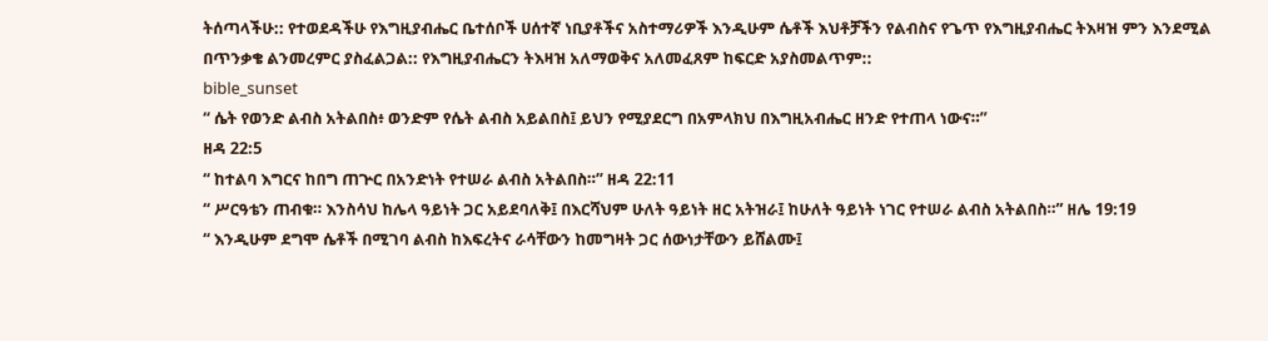ትሰጣላችሁ:: የተወደዳችሁ የእግዚያብሔር ቤተሰቦች ሀሰተኛ ነቢያቶችና አስተማሪዎች እንዲሁም ሴቶች እህቶቻችን የልብስና የጌጥ የእግዚያብሔር ትእዛዝ ምን እንደሚል በጥንቃቄ ልንመረምር ያስፈልጋል:: የእግዚያብሔርን ትእዛዝ አለማወቅና አለመፈጸም ከፍርድ አያስመልጥም::
bible_sunset
“ ሴት የወንድ ልብስ አትልበስ፥ ወንድም የሴት ልብስ አይልበስ፤ ይህን የሚያደርግ በአምላክህ በእግዚአብሔር ዘንድ የተጠላ ነውና።”
ዘዳ 22:5
“ ከተልባ እግርና ከበግ ጠጕር በአንድነት የተሠራ ልብስ አትልበስ።” ዘዳ 22:11
“ ሥርዓቴን ጠብቁ። እንስሳህ ከሌላ ዓይነት ጋር አይደባለቅ፤ በእርሻህም ሁለት ዓይነት ዘር አትዝራ፤ ከሁለት ዓይነት ነገር የተሠራ ልብስ አትልበስ።” ዘሌ 19:19
“ እንዲሁም ደግሞ ሴቶች በሚገባ ልብስ ከእፍረትና ራሳቸውን ከመግዛት ጋር ሰውነታቸውን ይሸልሙ፤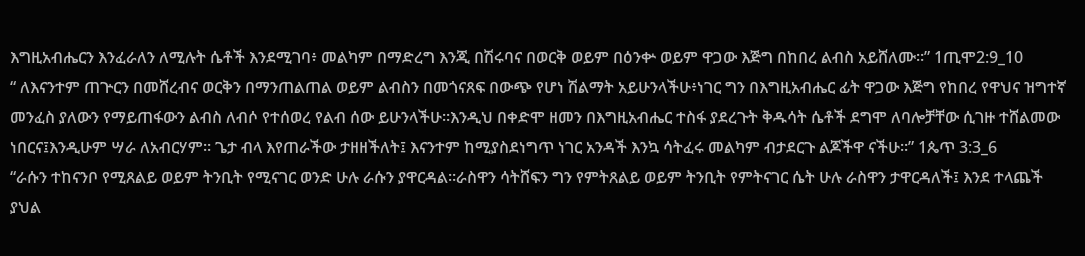እግዚአብሔርን እንፈራለን ለሚሉት ሴቶች እንደሚገባ፥ መልካም በማድረግ እንጂ በሽሩባና በወርቅ ወይም በዕንቍ ወይም ዋጋው እጅግ በከበረ ልብስ አይሸለሙ።” 1ጢሞ2:9_10
“ ለእናንተም ጠጕርን በመሸረብና ወርቅን በማንጠልጠል ወይም ልብስን በመጎናጸፍ በውጭ የሆነ ሽልማት አይሁንላችሁ፥ነገር ግን በእግዚአብሔር ፊት ዋጋው እጅግ የከበረ የዋህና ዝግተኛ መንፈስ ያለውን የማይጠፋውን ልብስ ለብሶ የተሰወረ የልብ ሰው ይሁንላችሁ።እንዲህ በቀድሞ ዘመን በእግዚአብሔር ተስፋ ያደረጉት ቅዱሳት ሴቶች ደግሞ ለባሎቻቸው ሲገዙ ተሸልመው ነበርና፤እንዲሁም ሣራ ለአብርሃም። ጌታ ብላ እየጠራችው ታዘዘችለት፤ እናንተም ከሚያስደነግጥ ነገር አንዳች እንኳ ሳትፈሩ መልካም ብታደርጉ ልጆችዋ ናችሁ።” 1ጴጥ 3:3_6
“ራሱን ተከናንቦ የሚጸልይ ወይም ትንቢት የሚናገር ወንድ ሁሉ ራሱን ያዋርዳል።ራስዋን ሳትሸፍን ግን የምትጸልይ ወይም ትንቢት የምትናገር ሴት ሁሉ ራስዋን ታዋርዳለች፤ እንደ ተላጨች ያህል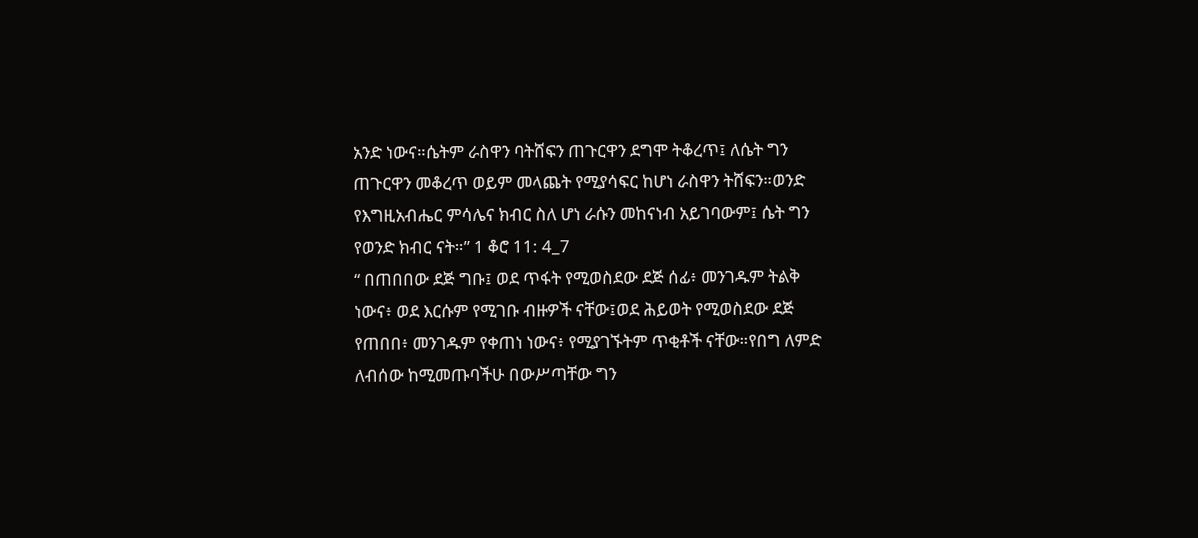አንድ ነውና።ሴትም ራስዋን ባትሸፍን ጠጉርዋን ደግሞ ትቆረጥ፤ ለሴት ግን ጠጉርዋን መቆረጥ ወይም መላጨት የሚያሳፍር ከሆነ ራስዋን ትሸፍን።ወንድ የእግዚአብሔር ምሳሌና ክብር ስለ ሆነ ራሱን መከናነብ አይገባውም፤ ሴት ግን የወንድ ክብር ናት።” 1 ቆሮ 11: 4_7
“ በጠበበው ደጅ ግቡ፤ ወደ ጥፋት የሚወስደው ደጅ ሰፊ፥ መንገዱም ትልቅ ነውና፥ ወደ እርሱም የሚገቡ ብዙዎች ናቸው፤ወደ ሕይወት የሚወስደው ደጅ የጠበበ፥ መንገዱም የቀጠነ ነውና፥ የሚያገኙትም ጥቂቶች ናቸው።የበግ ለምድ ለብሰው ከሚመጡባችሁ በውሥጣቸው ግን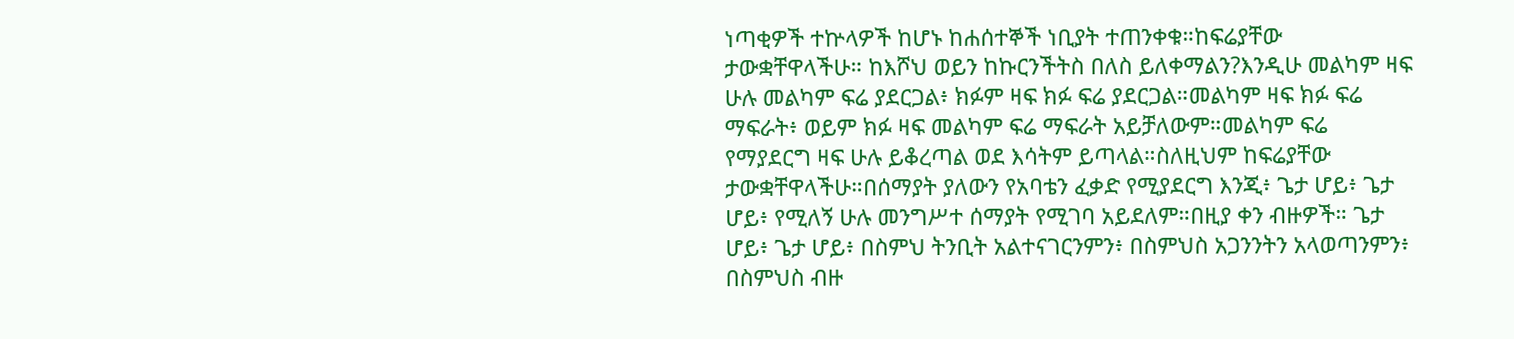ነጣቂዎች ተኵላዎች ከሆኑ ከሐሰተኞች ነቢያት ተጠንቀቁ።ከፍሬያቸው ታውቋቸዋላችሁ። ከእሾህ ወይን ከኩርንችትስ በለስ ይለቀማልን?እንዲሁ መልካም ዛፍ ሁሉ መልካም ፍሬ ያደርጋል፥ ክፉም ዛፍ ክፉ ፍሬ ያደርጋል።መልካም ዛፍ ክፉ ፍሬ ማፍራት፥ ወይም ክፉ ዛፍ መልካም ፍሬ ማፍራት አይቻለውም።መልካም ፍሬ የማያደርግ ዛፍ ሁሉ ይቆረጣል ወደ እሳትም ይጣላል።ስለዚህም ከፍሬያቸው ታውቋቸዋላችሁ።በሰማያት ያለውን የአባቴን ፈቃድ የሚያደርግ እንጂ፥ ጌታ ሆይ፥ ጌታ ሆይ፥ የሚለኝ ሁሉ መንግሥተ ሰማያት የሚገባ አይደለም።በዚያ ቀን ብዙዎች። ጌታ ሆይ፥ ጌታ ሆይ፥ በስምህ ትንቢት አልተናገርንምን፥ በስምህስ አጋንንትን አላወጣንምን፥ በስምህስ ብዙ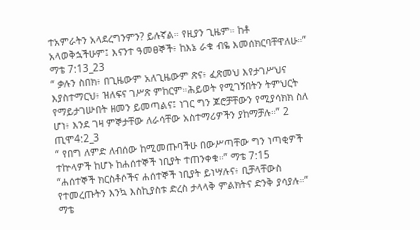ተአምራትን አላደረግንምን? ይሉኛል። የዚያን ጊዜም። ከቶ አላወቅኋችሁም፤ እናንተ ዓመፀኞች፥ ከእኔ ራቁ ብዬ እመሰክርባቸዋለሁ።” ማቴ 7:13_23
“ ቃሉን ስበክ፥ በጊዜውም አለጊዜውም ጽና፥ ፈጽመህ እየታገሥህና እያስተማርህ፥ ዝለፍና ገሥጽ ምከርም።ሕይወት የሚገኝበትን ትምህርት የማይታገሡበት ዘመን ይመጣልና፤ ነገር ግን ጆሮቻቸውን የሚያሳክክ ስለ ሆነ፥ እንደ ገዛ ምኞታቸው ለራሳቸው አስተማሪዎችን ያከማቻሉ።” 2 ጢሞ4:2_3
“ የበግ ለምድ ለብሰው ከሚመጡባችሁ በውሥጣቸው ግን ነጣቂዎች ተኵላዎች ከሆኑ ከሐሰተኞች ነቢያት ተጠንቀቁ።” ማቴ 7:15
“ሐሰተኞች ክርስቶሶችና ሐሰተኞች ነቢያት ይነሣሉና፥ ቢቻላቸውስ የተመረጡትን እንኳ እስኪያስቱ ድረስ ታላላቅ ምልክትና ድንቅ ያሳያሉ።” ማቴ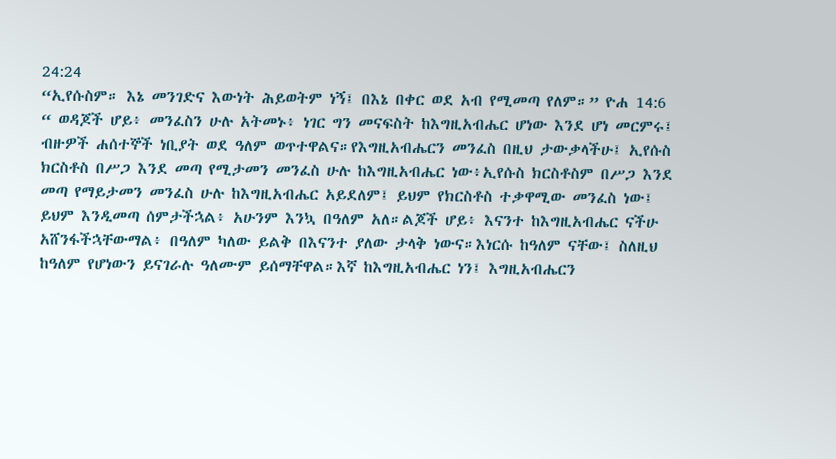24:24
“ኢየሱስም። እኔ መንገድና እውነት ሕይወትም ነኝ፤ በእኔ በቀር ወደ አብ የሚመጣ የለም።” ዮሐ 14:6
“ ወዳጆች ሆይ፥ መንፈስን ሁሉ አትመኑ፥ ነገር ግን መናፍስት ከእግዚአብሔር ሆነው እንደ ሆነ መርምሩ፤ ብዙዎች ሐሰተኞች ነቢያት ወደ ዓለም ወጥተዋልና።የእግዚአብሔርን መንፈስ በዚህ ታውቃላችሁ፤ ኢየሱስ ክርስቶስ በሥጋ እንደ መጣ የሚታመን መንፈስ ሁሉ ከእግዚአብሔር ነው፥ኢየሱስ ክርስቶስም በሥጋ እንደ መጣ የማይታመን መንፈስ ሁሉ ከእግዚአብሔር አይደለም፤ ይህም የክርስቶስ ተቃዋሚው መንፈስ ነው፤ ይህም እንዲመጣ ሰምታችኋል፥ አሁንም እንኳ በዓለም አለ።ልጆች ሆይ፥ እናንተ ከእግዚአብሔር ናችሁ አሸንፋችኋቸውማል፥ በዓለም ካለው ይልቅ በእናንተ ያለው ታላቅ ነውና።እነርሱ ከዓለም ናቸው፤ ስለዚህ ከዓለም የሆነውን ይናገራሉ ዓለሙም ይሰማቸዋል።እኛ ከእግዚአብሔር ነን፤ እግዚአብሔርን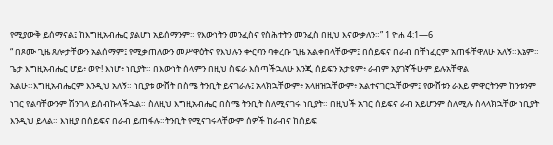የሚያውቅ ይሰማናል፤ ከእግዚአብሔር ያልሆነ አይሰማንም። የእውነትን መንፈስና የስሕተትን መንፈስ በዚህ እናውቃለን።” 1 ዮሐ 4:1—6
“ በጾሙ ጊዜ ጸሎታቸውን አልሰማም፤ የሚቃጠለውን መሥዋዕትና የእህሉን ቍርባን ባቀረቡ ጊዜ አልቀበላቸውም፤ በሰይፍና በራብ በቸነፈርም አጠፋቸዋለሁ አለኝ።እኔም። ጌታ እግዚአብሔር ሆይ፥ ወዮ! እነሆ፥ ነቢያት። በእውነት ሰላምን በዚህ ስፍራ እሰጣችኋለሁ እንጂ ሰይፍን አታዩም፥ ራብም አያገኛችሁም ይሉአቸዋል አልሁ።እግዚአብሔርም እንዲህ አለኝ። ነቢያቱ ውሸት በስሜ ትንቢት ይናገራሉ፤ አላክኋቸውም፥ አላዘዝኋቸውም፥ አልተናገርኋቸውም፤ የውሸቱን ራእይ ምዋርትንም ከንቱንም ነገር የልባቸውንም ሽንገላ ይሰብኩላችኋል። ስለዚህ እግዚአብሔር በስሜ ትንቢት ስለሚናገሩ ነቢያት። በዚህች አገር ሰይፍና ራብ አይሆንም ስለሚሉ ስላላክኋቸው ነቢያት እንዲህ ይላል። እነዚያ በሰይፍና በራብ ይጠፋሉ።ትንቢት የሚናገሩላቸውም ሰዎች ከራብና ከሰይፍ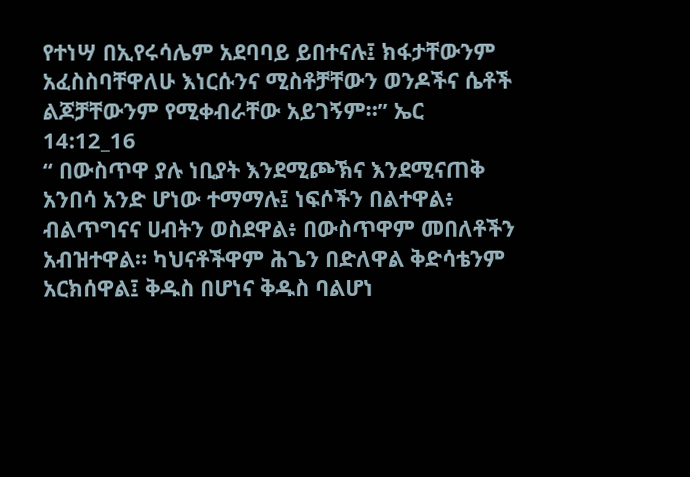የተነሣ በኢየሩሳሌም አደባባይ ይበተናሉ፤ ክፋታቸውንም አፈስስባቸዋለሁ እነርሱንና ሚስቶቻቸውን ወንዶችና ሴቶች ልጆቻቸውንም የሚቀብራቸው አይገኝም።” ኤር 14:12_16
“ በውስጥዋ ያሉ ነቢያት እንደሚጮኽና እንደሚናጠቅ አንበሳ አንድ ሆነው ተማማሉ፤ ነፍሶችን በልተዋል፥ ብልጥግናና ሀብትን ወስደዋል፥ በውስጥዋም መበለቶችን አብዝተዋል። ካህናቶችዋም ሕጌን በድለዋል ቅድሳቴንም አርክሰዋል፤ ቅዱስ በሆነና ቅዱስ ባልሆነ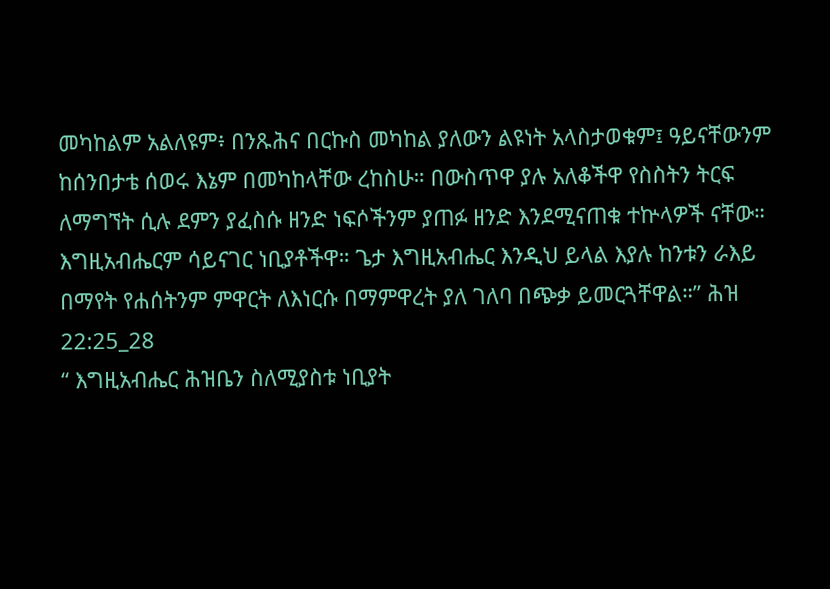መካከልም አልለዩም፥ በንጹሕና በርኩስ መካከል ያለውን ልዩነት አላስታወቁም፤ ዓይናቸውንም ከሰንበታቴ ሰወሩ እኔም በመካከላቸው ረከስሁ። በውስጥዋ ያሉ አለቆችዋ የስስትን ትርፍ ለማግኘት ሲሉ ደምን ያፈስሱ ዘንድ ነፍሶችንም ያጠፉ ዘንድ እንደሚናጠቁ ተኵላዎች ናቸው። እግዚአብሔርም ሳይናገር ነቢያቶችዋ። ጌታ እግዚአብሔር እንዲህ ይላል እያሉ ከንቱን ራእይ በማየት የሐሰትንም ምዋርት ለእነርሱ በማምዋረት ያለ ገለባ በጭቃ ይመርጓቸዋል።” ሕዝ 22:25_28
“ እግዚአብሔር ሕዝቤን ስለሚያስቱ ነቢያት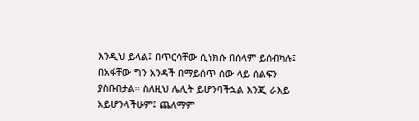እንዲህ ይላል፤ በጥርሳቸው ሲነክሱ በሰላም ይሰብካሉ፤ በአፋቸው ግን አንዳች በማይሰጥ ሰው ላይ ሰልፍን ያስቡበታል። ስለዚህ ሌሊት ይሆንባችኋል እንጂ ራእይ አይሆንላችሁም፤ ጨለማም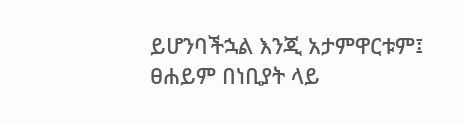ይሆንባችኋል እንጂ አታምዋርቱም፤ ፀሐይም በነቢያት ላይ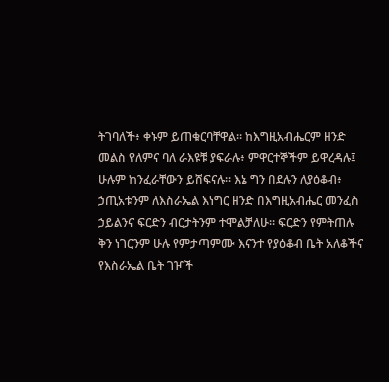ትገባለች፥ ቀኑም ይጠቁርባቸዋል። ከእግዚአብሔርም ዘንድ መልስ የለምና ባለ ራእዩቹ ያፍራሉ፥ ምዋርተኞችም ይዋረዳሉ፤ ሁሉም ከንፈራቸውን ይሸፍናሉ። እኔ ግን በደሉን ለያዕቆብ፥ ኃጢአቱንም ለእስራኤል እነግር ዘንድ በእግዚአብሔር መንፈስ ኃይልንና ፍርድን ብርታትንም ተሞልቻለሁ። ፍርድን የምትጠሉ ቅን ነገርንም ሁሉ የምታጣምሙ እናንተ የያዕቆብ ቤት አለቆችና የእስራኤል ቤት ገዦች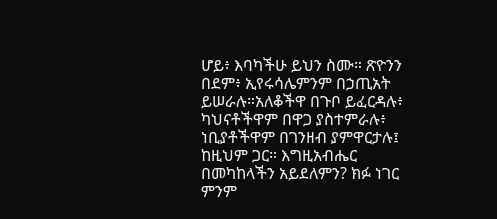ሆይ፥ እባካችሁ ይህን ስሙ። ጽዮንን በደም፥ ኢየሩሳሌምንም በኃጢአት ይሠራሉ።አለቆችዋ በጉቦ ይፈርዳሉ፥ ካህናቶችዋም በዋጋ ያስተምራሉ፥ ነቢያቶችዋም በገንዘብ ያምዋርታሉ፤ ከዚህም ጋር። እግዚአብሔር በመካከላችን አይደለምን? ክፉ ነገር ምንም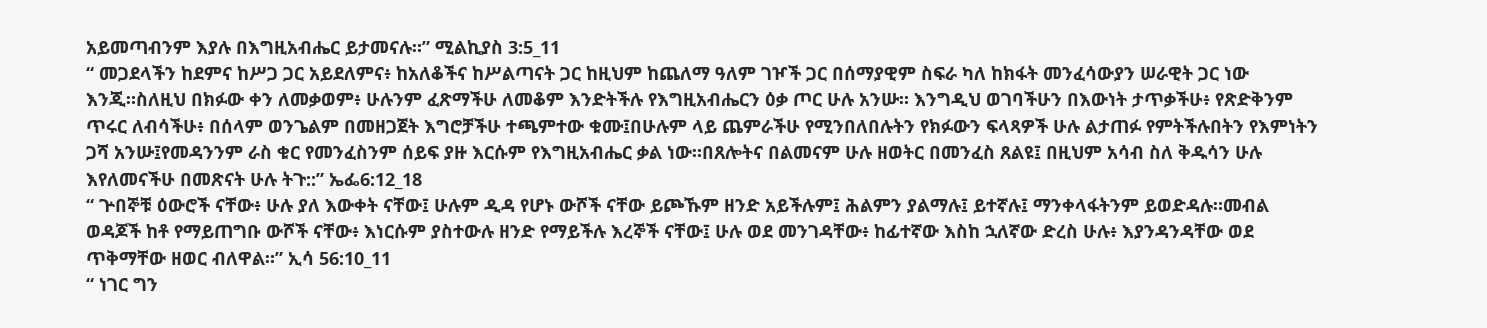አይመጣብንም እያሉ በእግዚአብሔር ይታመናሉ።” ሚልኪያስ 3:5_11
“ መጋደላችን ከደምና ከሥጋ ጋር አይደለምና፥ ከአለቆችና ከሥልጣናት ጋር ከዚህም ከጨለማ ዓለም ገዦች ጋር በሰማያዊም ስፍራ ካለ ከክፋት መንፈሳውያን ሠራዊት ጋር ነው እንጂ።ስለዚህ በክፉው ቀን ለመቃወም፥ ሁሉንም ፈጽማችሁ ለመቆም እንድትችሉ የእግዚአብሔርን ዕቃ ጦር ሁሉ አንሡ። እንግዲህ ወገባችሁን በእውነት ታጥቃችሁ፥ የጽድቅንም ጥሩር ለብሳችሁ፥ በሰላም ወንጌልም በመዘጋጀት እግሮቻችሁ ተጫምተው ቁሙ፤በሁሉም ላይ ጨምራችሁ የሚንበለበሉትን የክፉውን ፍላጻዎች ሁሉ ልታጠፉ የምትችሉበትን የእምነትን ጋሻ አንሡ፤የመዳንንም ራስ ቁር የመንፈስንም ሰይፍ ያዙ እርሱም የእግዚአብሔር ቃል ነው።በጸሎትና በልመናም ሁሉ ዘወትር በመንፈስ ጸልዩ፤ በዚህም አሳብ ስለ ቅዱሳን ሁሉ እየለመናችሁ በመጽናት ሁሉ ትጉ::” ኤፌ6:12_18
“ ጕበኞቹ ዕውሮች ናቸው፥ ሁሉ ያለ እውቀት ናቸው፤ ሁሉም ዲዳ የሆኑ ውሾች ናቸው ይጮኹም ዘንድ አይችሉም፤ ሕልምን ያልማሉ፤ ይተኛሉ፤ ማንቀላፋትንም ይወድዳሉ።መብል ወዳጆች ከቶ የማይጠግቡ ውሾች ናቸው፥ እነርሱም ያስተውሉ ዘንድ የማይችሉ እረኞች ናቸው፤ ሁሉ ወደ መንገዳቸው፥ ከፊተኛው እስከ ኋለኛው ድረስ ሁሉ፥ እያንዳንዳቸው ወደ ጥቅማቸው ዘወር ብለዋል።” ኢሳ 56:10_11
“ ነገር ግን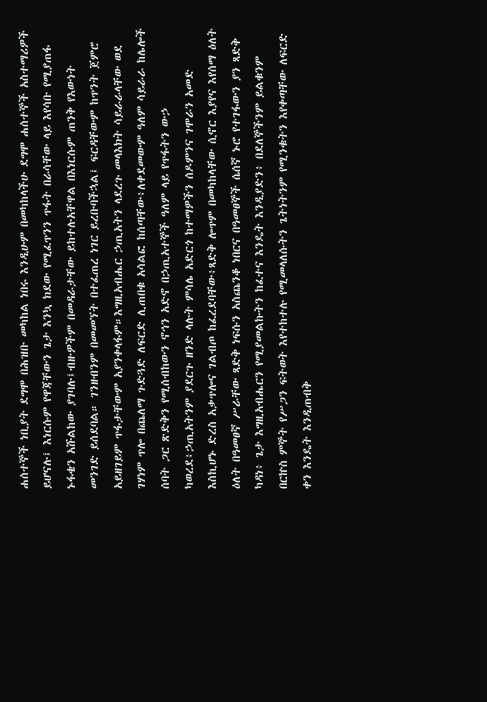ሐሰተኞች ነቢያት ደግሞ በሕዝቡ መካከል ነበሩ እንዲሁም በመካከላችሁ ደግሞ ሐሰተኞች አስተማሪዎች ይሆናሉ፤ እነርሱም የዋጃቸውን ጌታ እንኳ ክደው የሚፈጥንን ጥፋት በራሳቸው ላይ እየሳቡ የሚያጠፋ ኑፋቄን አሹልከው ያገባሉ፤ብዙዎችም በመዳራታቸው ይከተሉአቸዋል በእነርሱም ጠንቅ የእውነት መንገድ ይሰደባል። ገንዘብንም በመመኘት በተፈጠረ ነገር ይረቡባችኋል፤ ፍርዳቸውም ከጥንት ጀምሮ አይዘገይም ጥፋታቸውም አያንቀላፋም።እግዚአብሔር ኃጢአትን ላደረጉ መላእክት ሳይራራላቸው ወደ ገሃነም ጥሎ በጨለማ ጉድጓድ ለፍርድ ሊጠበቁ አሳልፎ ከሰጣቸው፥ለቀደመውም ዓለም ሳይራራ ከሌሎች ሰባት ጋር ጽድቅን የሚሰብከውን ኖኅን አድኖ በኃጢአተኞች ዓለም ላይ የጥፋትን ውኃ ካወረደ፥ኃጢአትንም ያደርጉ ዘንድ ላሉት ምሳሌ አድርጎ ከተማዎችን ሰዶምንና ገሞራን አመድ እስኪሆኑ ድረስ አቃጥሎና ገልብጦ ከፈረደባቸው፥ጻድቅ ሎጥም በመካከላቸው ሲኖር እያየና እየሰማ ዕለት ዕለት በዓመፀኛ ሥራቸው ጻድቅ ነፍሱን አስጨንቆ ነበርና በዓመፀኞች ሴሰኛ ኑሮ የተገፋውን ያን ጻድቅ ካዳነ፥ ጌታ እግዚአብሔርን የሚያመልኩትን ከፈተና እንዴት እንዲያድን፥ በደለኞችንም ይልቁንም በርኵስ ምኞት የሥጋን ፍትወት እየተከተሉ የሚመላለሱትን ጌትነትንም የሚንቁትን እየቀጣቸው ለፍርድ ቀን እንዴት እንዲጠብቅ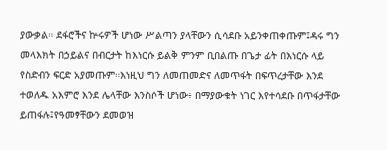ያውቃል። ደፋሮችና ኵሩዎች ሆነው ሥልጣን ያላቸውን ሲሳደቡ አይንቀጠቀጡም፤ዳሩ ግን መላእክት በኃይልና በብርታት ከእነርሱ ይልቅ ምንም ቢበልጡ በጌታ ፊት በእነርሱ ላይ የስድብን ፍርድ አያመጡም።እነዚህ ግን ለመጠመድና ለመጥፋት በፍጥረታቸው እንደ ተወለዱ አእምሮ እንደ ሌላቸው እንስሶች ሆነው፥ በማያውቁት ነገር እየተሳደቡ በጥፋታቸው ይጠፋሉ፤የዓመፃቸውን ደመወዝ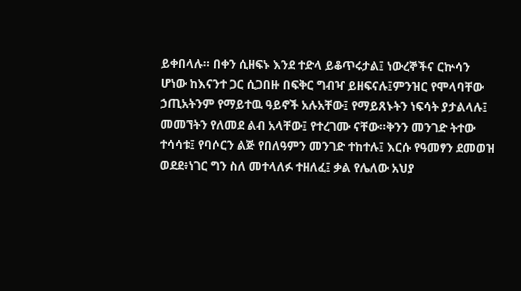ይቀበላሉ። በቀን ሲዘፍኑ እንደ ተድላ ይቆጥሩታል፤ ነውረኞችና ርኵሳን ሆነው ከእናንተ ጋር ሲጋበዙ በፍቅር ግብዣ ይዘፍናሉ፤ምንዝር የሞላባቸው ኃጢአትንም የማይተዉ ዓይኖች አሉአቸው፤ የማይጸኑትን ነፍሳት ያታልላሉ፤ መመኘትን የለመደ ልብ አላቸው፤ የተረገሙ ናቸው።ቅንን መንገድ ትተው ተሳሳቱ፤ የባሶርን ልጅ የበለዓምን መንገድ ተከተሉ፤ እርሱ የዓመፃን ደመወዝ ወደደ፥ነገር ግን ስለ መተላለፉ ተዘለፈ፤ ቃል የሌለው አህያ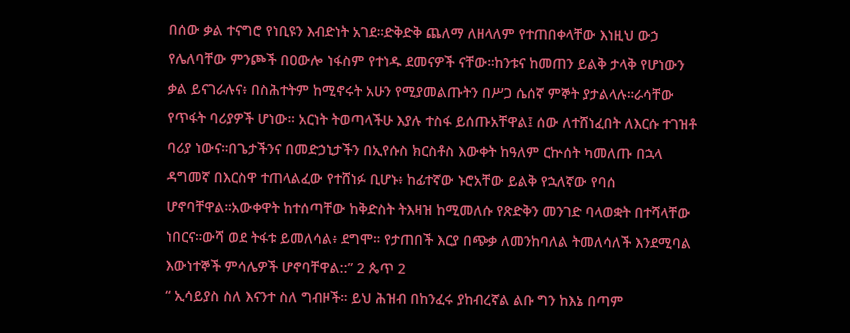በሰው ቃል ተናግሮ የነቢዩን እብድነት አገደ።ድቅድቅ ጨለማ ለዘላለም የተጠበቀላቸው እነዚህ ውኃ የሌለባቸው ምንጮች በዐውሎ ነፋስም የተነዱ ደመናዎች ናቸው።ከንቱና ከመጠን ይልቅ ታላቅ የሆነውን ቃል ይናገራሉና፥ በስሕተትም ከሚኖሩት አሁን የሚያመልጡትን በሥጋ ሴሰኛ ምኞት ያታልላሉ።ራሳቸው የጥፋት ባሪያዎች ሆነው። አርነት ትወጣላችሁ እያሉ ተስፋ ይሰጡአቸዋል፤ ሰው ለተሸነፈበት ለእርሱ ተገዝቶ ባሪያ ነውና።በጌታችንና በመድኃኒታችን በኢየሱስ ክርስቶስ እውቀት ከዓለም ርኵሰት ካመለጡ በኋላ ዳግመኛ በእርስዋ ተጠላልፈው የተሸነፉ ቢሆኑ፥ ከፊተኛው ኑሮአቸው ይልቅ የኋለኛው የባሰ ሆኖባቸዋል።አውቀዋት ከተሰጣቸው ከቅድስት ትእዛዝ ከሚመለሱ የጽድቅን መንገድ ባላወቋት በተሻላቸው ነበርና።ውሻ ወደ ትፋቱ ይመለሳል፥ ደግሞ። የታጠበች እርያ በጭቃ ለመንከባለል ትመለሳለች እንደሚባል እውነተኞች ምሳሌዎች ሆኖባቸዋል::” 2 ጴጥ 2
“ ኢሳይያስ ስለ እናንተ ስለ ግብዞች። ይህ ሕዝብ በከንፈሩ ያከብረኛል ልቡ ግን ከእኔ በጣም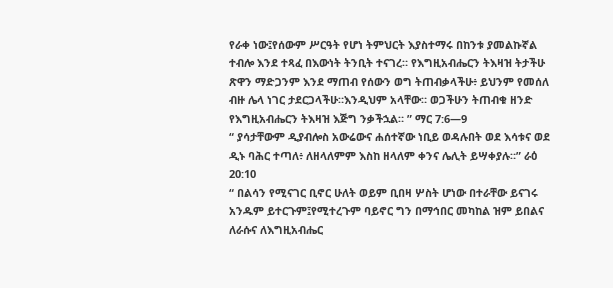የራቀ ነው፤የሰውም ሥርዓት የሆነ ትምህርት እያስተማሩ በከንቱ ያመልኩኛል ተብሎ እንደ ተጻፈ በእውነት ትንቢት ተናገረ። የእግዚአብሔርን ትእዛዝ ትታችሁ ጽዋን ማድጋንም እንደ ማጠብ የሰውን ወግ ትጠብቃላችሁ፥ ይህንም የመሰለ ብዙ ሌላ ነገር ታደርጋላችሁ።እንዲህም አላቸው። ወጋችሁን ትጠብቁ ዘንድ የእግዚአብሔርን ትእዛዝ እጅግ ንቃችኋል። ” ማር 7:6—9
“ ያሳታቸውም ዲያብሎስ አውሬውና ሐሰተኛው ነቢይ ወዳሉበት ወደ እሳቱና ወደ ዲኑ ባሕር ተጣለ፥ ለዘላለምም እስከ ዘላለም ቀንና ሌሊት ይሣቀያሉ።” ራዕ 20:10
“ በልሳን የሚናገር ቢኖር ሁለት ወይም ቢበዛ ሦስት ሆነው በተራቸው ይናገሩ አንዱም ይተርጉም፤የሚተረጉም ባይኖር ግን በማኅበር መካከል ዝም ይበልና ለራሱና ለእግዚአብሔር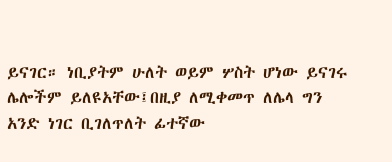ይናገር። ነቢያትም ሁለት ወይም ሦስት ሆነው ይናገሩ ሌሎችም ይለዩአቸው፤በዚያ ለሚቀመጥ ለሌላ ግን አንድ ነገር ቢገለጥለት ፊተኛው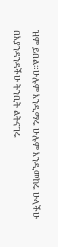ዝም ይበል።ሁሉም እንዲማሩ ሁሉም እንዲመከሩ ሁላችሁ በእያንዳንዳችሁ ትንቢት ልትናገሩ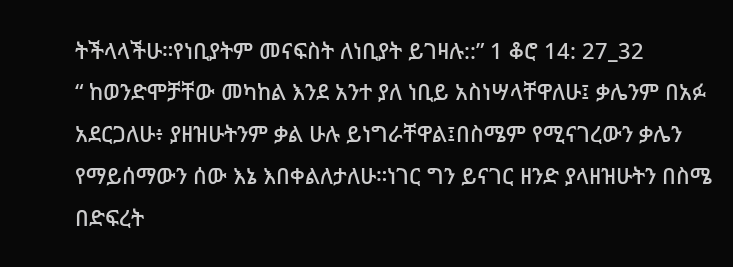ትችላላችሁ።የነቢያትም መናፍስት ለነቢያት ይገዛሉ::” 1 ቆሮ 14: 27_32
“ ከወንድሞቻቸው መካከል እንደ አንተ ያለ ነቢይ አስነሣላቸዋለሁ፤ ቃሌንም በአፉ አደርጋለሁ፥ ያዘዝሁትንም ቃል ሁሉ ይነግራቸዋል፤በስሜም የሚናገረውን ቃሌን የማይሰማውን ሰው እኔ እበቀልለታለሁ።ነገር ግን ይናገር ዘንድ ያላዘዝሁትን በስሜ በድፍረት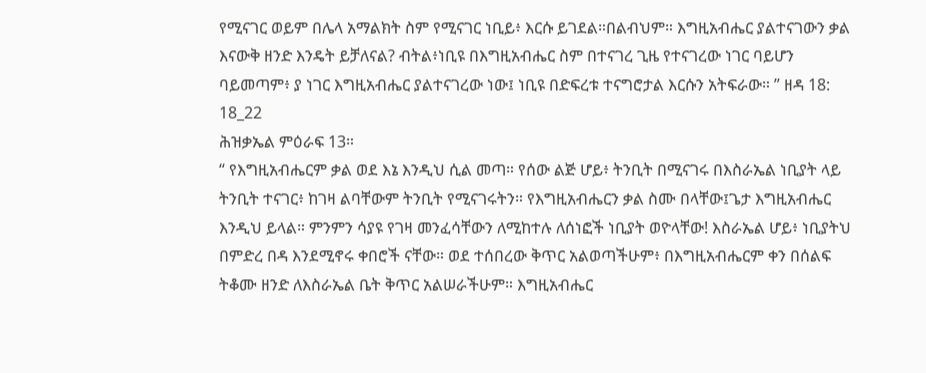የሚናገር ወይም በሌላ አማልክት ስም የሚናገር ነቢይ፥ እርሱ ይገደል።በልብህም። እግዚአብሔር ያልተናገውን ቃል እናውቅ ዘንድ እንዴት ይቻለናል? ብትል፥ነቢዩ በእግዚአብሔር ስም በተናገረ ጊዜ የተናገረው ነገር ባይሆን ባይመጣም፥ ያ ነገር እግዚአብሔር ያልተናገረው ነው፤ ነቢዩ በድፍረቱ ተናግሮታል እርሱን አትፍራው። ” ዘዳ 18: 18_22
ሕዝቃኤል ምዕራፍ 13።
“ የእግዚአብሔርም ቃል ወደ እኔ እንዲህ ሲል መጣ። የሰው ልጅ ሆይ፥ ትንቢት በሚናገሩ በእስራኤል ነቢያት ላይ ትንቢት ተናገር፥ ከገዛ ልባቸውም ትንቢት የሚናገሩትን። የእግዚአብሔርን ቃል ስሙ በላቸው፤ጌታ እግዚአብሔር እንዲህ ይላል። ምንምን ሳያዩ የገዛ መንፈሳቸውን ለሚከተሉ ለሰነፎች ነቢያት ወዮላቸው! እስራኤል ሆይ፥ ነቢያትህ በምድረ በዳ እንደሚኖሩ ቀበሮች ናቸው። ወደ ተሰበረው ቅጥር አልወጣችሁም፥ በእግዚአብሔርም ቀን በሰልፍ ትቆሙ ዘንድ ለእስራኤል ቤት ቅጥር አልሠራችሁም። እግዚአብሔር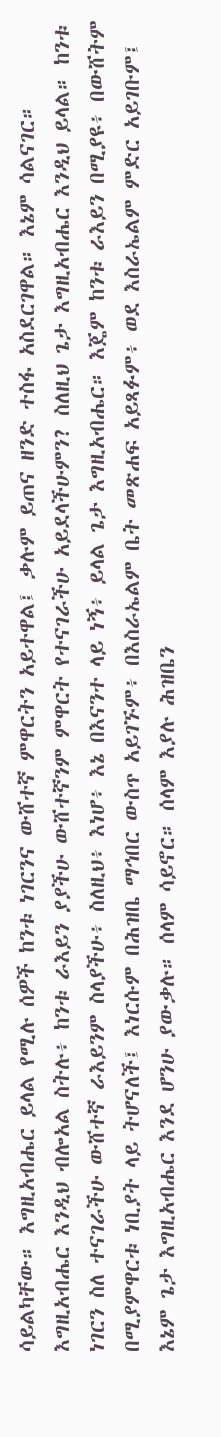ሳይልካቸው። እግዚአብሔር ይላል የሚሉ ሰዎች ከንቱ ነገርንና ውሸተኛ ምዋርትን አይተዋል፤ ቃሉም ይጠና ዘንድ ተስፋ አስደርገዋል። እኔም ሳልናገር። እግዚአብሔር እንዲህ ብሎአል ስትሉ፥ ከንቱ ራእይን ያያችሁ ውሸተኛንም ምዋርት የተናገራችሁ አይደላችሁምን? ስለዚህ ጌታ እግዚአብሔር እንዲህ ይላል። ከንቱ ነገርን ስለ ተናገራችሁ ውሸተኛ ራእይንም ስላያችሁ፥ ስለዚህ፥ እነሆ፥ እኔ በእናንተ ላይ ነኝ፥ ይላል ጌታ እግዚአብሔር። እጄም ከንቱ ራእይን በሚያዩ፥ በውሸትም በሚያምዋርቱ ነቢያት ላይ ትሆናለች፤ እነርሱም በሕዝቤ ማኅበር ውስጥ አይገኙም፥ በእስራኤልም ቤት መጽሐፍ አይጻፉም፥ ወደ እስራኤልም ምድር አይገቡም፤ እኔም ጌታ እግዚአብሔር እንደ ሆንሁ ያውቃሉ። ሰላም ሳይኖር። ሰላም እያሉ ሕዝቤን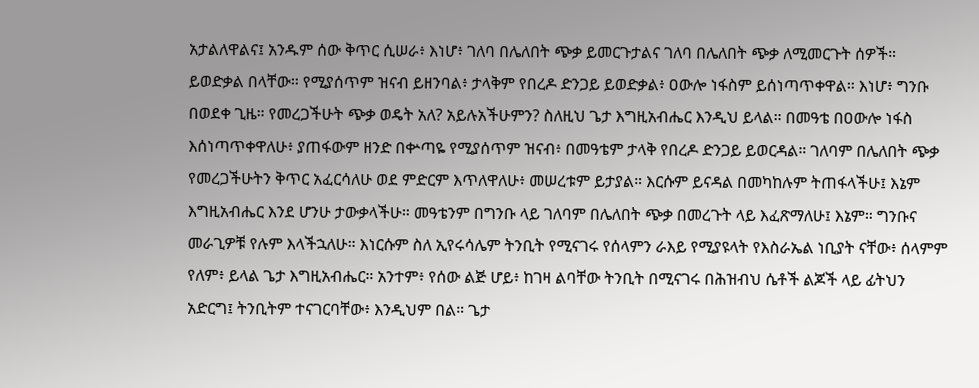አታልለዋልና፤ አንዱም ሰው ቅጥር ሲሠራ፥ እነሆ፥ ገለባ በሌለበት ጭቃ ይመርጉታልና ገለባ በሌለበት ጭቃ ለሚመርጉት ሰዎች። ይወድቃል በላቸው። የሚያሰጥም ዝናብ ይዘንባል፥ ታላቅም የበረዶ ድንጋይ ይወድቃል፥ ዐውሎ ነፋስም ይሰነጣጥቀዋል። እነሆ፥ ግንቡ በወደቀ ጊዜ። የመረጋችሁት ጭቃ ወዴት አለ? አይሉአችሁምን? ስለዚህ ጌታ እግዚአብሔር እንዲህ ይላል። በመዓቴ በዐውሎ ነፋስ እሰነጣጥቀዋለሁ፥ ያጠፋውም ዘንድ በቍጣዬ የሚያሰጥም ዝናብ፥ በመዓቴም ታላቅ የበረዶ ድንጋይ ይወርዳል። ገለባም በሌለበት ጭቃ የመረጋችሁትን ቅጥር አፈርሳለሁ ወደ ምድርም እጥለዋለሁ፥ መሠረቱም ይታያል። እርሱም ይናዳል በመካከሉም ትጠፋላችሁ፤ እኔም እግዚአብሔር እንደ ሆንሁ ታውቃላችሁ። መዓቴንም በግንቡ ላይ ገለባም በሌለበት ጭቃ በመረጉት ላይ እፈጽማለሁ፤ እኔም። ግንቡና መራጊዎቹ የሉም እላችኋለሁ። እነርሱም ስለ ኢየሩሳሌም ትንቢት የሚናገሩ የሰላምን ራእይ የሚያዩላት የእስራኤል ነቢያት ናቸው፥ ሰላምም የለም፥ ይላል ጌታ እግዚአብሔር። አንተም፥ የሰው ልጅ ሆይ፥ ከገዛ ልባቸው ትንቢት በሚናገሩ በሕዝብህ ሴቶች ልጆች ላይ ፊትህን አድርግ፤ ትንቢትም ተናገርባቸው፥ እንዲህም በል። ጌታ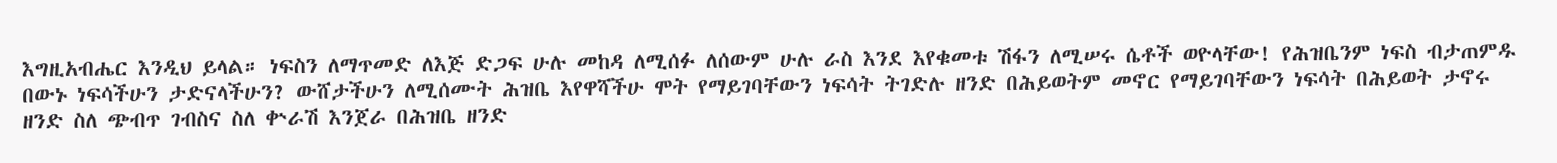እግዚአብሔር እንዲህ ይላል። ነፍስን ለማጥመድ ለእጅ ድጋፍ ሁሉ መከዳ ለሚሰፉ ለሰውም ሁሉ ራስ እንደ እየቁመቱ ሽፋን ለሚሠሩ ሴቶች ወዮላቸው! የሕዝቤንም ነፍስ ብታጠምዱ በውኑ ነፍሳችሁን ታድናላችሁን? ውሸታችሁን ለሚሰሙት ሕዝቤ እየዋሻችሁ ሞት የማይገባቸውን ነፍሳት ትገድሉ ዘንድ በሕይወትም መኖር የማይገባቸውን ነፍሳት በሕይወት ታኖሩ ዘንድ ስለ ጭብጥ ገብስና ስለ ቍራሽ እንጀራ በሕዝቤ ዘንድ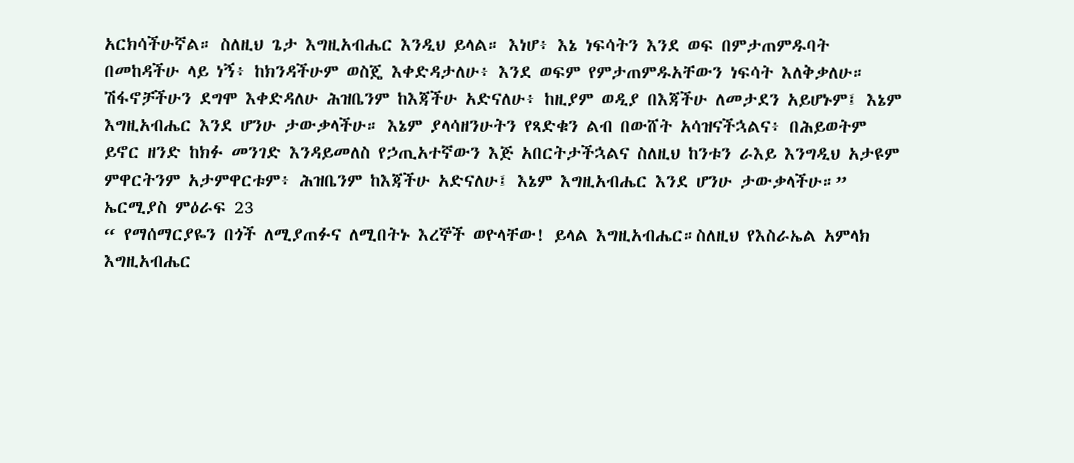አርክሳችሁኛል። ስለዚህ ጌታ እግዚአብሔር እንዲህ ይላል። እነሆ፥ እኔ ነፍሳትን እንደ ወፍ በምታጠምዱባት በመከዳችሁ ላይ ነኝ፥ ከክንዳችሁም ወስጄ እቀድዳታለሁ፥ እንደ ወፍም የምታጠምዱአቸውን ነፍሳት እለቅቃለሁ። ሽፋኖቻችሁን ደግሞ እቀድዳለሁ ሕዝቤንም ከእጃችሁ አድናለሁ፥ ከዚያም ወዲያ በእጃችሁ ለመታደን አይሆኑም፤ እኔም እግዚአብሔር እንደ ሆንሁ ታውቃላችሁ። እኔም ያላሳዘንሁትን የጻድቁን ልብ በውሸት አሳዝናችኋልና፥ በሕይወትም ይኖር ዘንድ ከክፉ መንገድ እንዳይመለስ የኃጢአተኛውን እጅ አበርትታችኋልና ስለዚህ ከንቱን ራእይ እንግዲህ አታዩም ምዋርትንም አታምዋርቱም፥ ሕዝቤንም ከእጃችሁ አድናለሁ፤ እኔም እግዚአብሔር እንደ ሆንሁ ታውቃላችሁ።”
ኤርሚያስ ምዕራፍ 23
“ የማሰማርያዬን በጎች ለሚያጠፉና ለሚበትኑ እረኞች ወዮላቸው! ይላል እግዚአብሔር።ስለዚህ የእስራኤል አምላክ እግዚአብሔር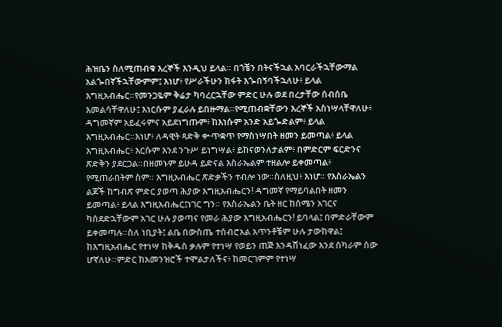ሕዝቤን ስለሚጠብቁ እረኞች እንዲህ ይላል። በጎቼን በትናችኋል አባርራችኋቸውማል አልጐበኛችኋቸውምም፤ እነሆ፥ የሥራችሁን ክፋት እጐበኝባችኋለሁ፥ ይላል እግዚአብሔር።የመንጋዬም ቅሬታ ካባረርኋቸው ምድር ሁሉ ወደ በረታቸው ሰብሰቤ እመልሳቸዋለሁ፤ እነርሱም ያፈራሉ ይበዙማል።የሚጠብቋቸውን እረኞች አስነሣላቸዋለሁ፥ ዳግመኛም አይፈሩምና አይደነግጡም፥ ከእነሱም አንድ አይጐድልም፥ ይላል እግዚአብሔር።እነሆ፥ ለዳዊት ጻድቅ ቍጥቋጥ የማስነሣበት ዘመን ይመጣል፥ ይላል እግዚአብሔር፥ እርሱም እንደ ንጉሥ ይነግሣል፥ ይከናወንለታልም፥ በምድርም ፍርድንና ጽድቅን ያደርጋል።በዘመኑም ይሁዳ ይድናል እስራኤልም ተዘልሎ ይቀመጣል፥ የሚጠራበትም ስም። እግዚአብሔር ጽድቃችን ተብሎ ነው።ስለዚህ፥ እነሆ። የእስራኤልን ልጆች ከግብጽ ምድር ያወጣ ሕያው እግዚአብሔርን! ዳግመኛ የማይባልበት ዘመን ይመጣል፥ ይላል እግዚአብሔር፤ነገር ግን። የእስራኤልን ቤት ዘር ከሰሜን አገርና ካሰደድኋቸውም አገር ሁሉ ያወጣና የመራ ሕያው እግዚአብሔርን! ይባላል፤ በምድራቸውም ይቀመጣሉ።ስለ ነቢያት፤ ልቤ በውስጤ ተሰብሮአል አጥንቶቼም ሁሉ ታውከዋል፤ ከእግዚአብሔር የተነሣ ከቅዱስ ቃሉም የተነሣ የወይን ጠጅ እንዳሸነፈው እንደ ሰካራም ሰው ሆኛለሁ።ምድር ከአመንዝሮች ተሞልታለችና፥ ከመርገምም የተነሣ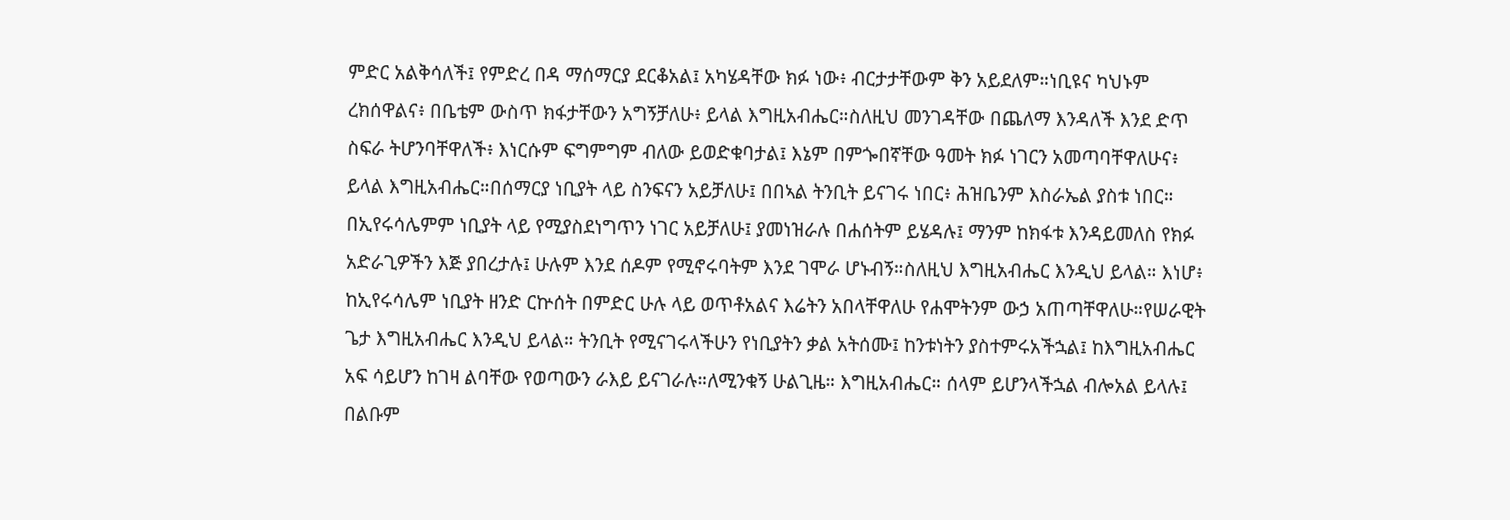ምድር አልቅሳለች፤ የምድረ በዳ ማሰማርያ ደርቆአል፤ አካሄዳቸው ክፉ ነው፥ ብርታታቸውም ቅን አይደለም።ነቢዩና ካህኑም ረክሰዋልና፥ በቤቴም ውስጥ ክፋታቸውን አግኝቻለሁ፥ ይላል እግዚአብሔር።ስለዚህ መንገዳቸው በጨለማ እንዳለች እንደ ድጥ ስፍራ ትሆንባቸዋለች፥ እነርሱም ፍግምግም ብለው ይወድቁባታል፤ እኔም በምጐበኛቸው ዓመት ክፉ ነገርን አመጣባቸዋለሁና፥ ይላል እግዚአብሔር።በሰማርያ ነቢያት ላይ ስንፍናን አይቻለሁ፤ በበኣል ትንቢት ይናገሩ ነበር፥ ሕዝቤንም እስራኤል ያስቱ ነበር። በኢየሩሳሌምም ነቢያት ላይ የሚያስደነግጥን ነገር አይቻለሁ፤ ያመነዝራሉ በሐሰትም ይሄዳሉ፤ ማንም ከክፋቱ እንዳይመለስ የክፉ አድራጊዎችን እጅ ያበረታሉ፤ ሁሉም እንደ ሰዶም የሚኖሩባትም እንደ ገሞራ ሆኑብኝ።ስለዚህ እግዚአብሔር እንዲህ ይላል። እነሆ፥ ከኢየሩሳሌም ነቢያት ዘንድ ርኵሰት በምድር ሁሉ ላይ ወጥቶአልና እሬትን አበላቸዋለሁ የሐሞትንም ውኃ አጠጣቸዋለሁ።የሠራዊት ጌታ እግዚአብሔር እንዲህ ይላል። ትንቢት የሚናገሩላችሁን የነቢያትን ቃል አትሰሙ፤ ከንቱነትን ያስተምሩአችኋል፤ ከእግዚአብሔር አፍ ሳይሆን ከገዛ ልባቸው የወጣውን ራእይ ይናገራሉ።ለሚንቁኝ ሁልጊዜ። እግዚአብሔር። ሰላም ይሆንላችኋል ብሎአል ይላሉ፤ በልቡም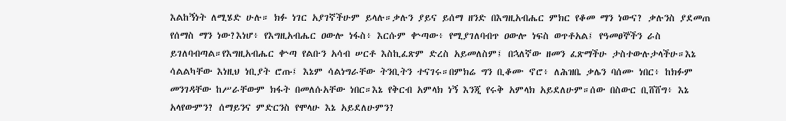እልከኝነት ለሚሄድ ሁሉ። ክፉ ነገር አያገኛችሁም ይላሉ።ቃሉን ያይና ይሰማ ዘንድ በእግዚአብሔር ምክር የቆመ ማን ነውና? ቃሉንስ ያደመጠ የሰማስ ማን ነው?እነሆ፥ የእግዚአብሔር ዐውሎ ነፋስ፥ እርሱም ቍጣው፥ የሚያገለባብጥ ዐውሎ ነፍስ ወጥቶአል፤ የዓመፀኞችን ራስ ይገለባብጣል።የእግዚአብሔር ቍጣ የልቡን አሳብ ሠርቶ እስኪፈጽም ድረስ አይመለስም፤ በኋለኛው ዘመን ፈጽማችሁ ታስተውሉታላችሁ።እኔ ሳልልካቸው እነዚህ ነቢያት ሮጡ፤ እኔም ሳልነግራቸው ትንቢትን ተናገሩ።በምክሬ ግን ቢቆሙ ኖሮ፥ ለሕዝቤ ቃሌን ባሰሙ ነበር፥ ከክፉም መንገዳቸው ከሥራቸውም ክፋት በመለሱአቸው ነበር።እኔ የቅርብ አምላክ ነኝ እንጂ የሩቅ አምላክ አይደለሁም።ሰው በስውር ቢሸሸግ፥ እኔ አላየውምን? ሰማይንና ምድርንስ የሞላሁ እኔ አይደለሁምን?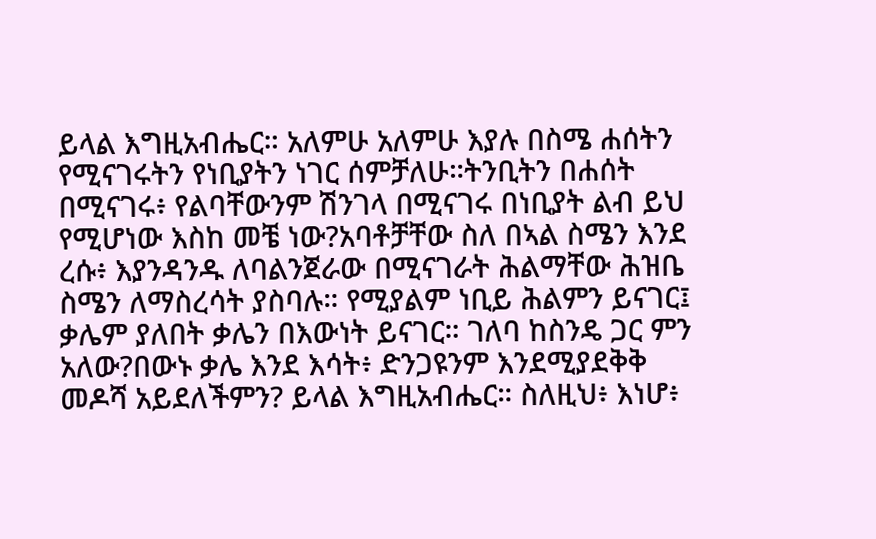ይላል እግዚአብሔር። አለምሁ አለምሁ እያሉ በስሜ ሐሰትን የሚናገሩትን የነቢያትን ነገር ሰምቻለሁ።ትንቢትን በሐሰት በሚናገሩ፥ የልባቸውንም ሽንገላ በሚናገሩ በነቢያት ልብ ይህ የሚሆነው እስከ መቼ ነው?አባቶቻቸው ስለ በኣል ስሜን እንደ ረሱ፥ እያንዳንዱ ለባልንጀራው በሚናገራት ሕልማቸው ሕዝቤ ስሜን ለማስረሳት ያስባሉ። የሚያልም ነቢይ ሕልምን ይናገር፤ ቃሌም ያለበት ቃሌን በእውነት ይናገር። ገለባ ከስንዴ ጋር ምን አለው?በውኑ ቃሌ እንደ እሳት፥ ድንጋዩንም እንደሚያደቅቅ መዶሻ አይደለችምን? ይላል እግዚአብሔር። ስለዚህ፥ እነሆ፥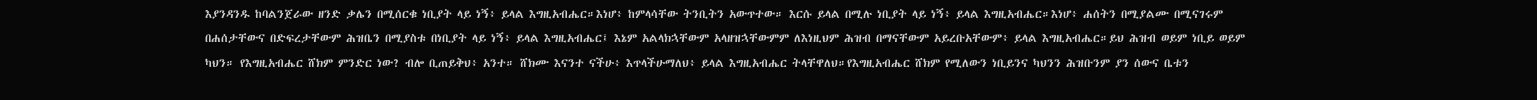እያንዳንዱ ከባልንጀራው ዘንድ ቃሌን በሚሰርቁ ነቢያት ላይ ነኝ፥ ይላል እግዚአብሔር።እነሆ፥ ከምላሳቸው ትንቢትን አውጥተው። እርሱ ይላል በሚሉ ነቢያት ላይ ነኝ፥ ይላል እግዚአብሔር።እነሆ፥ ሐሰትን በሚያልሙ በሚናገሩም በሐሰታቸውና በድፍረታቸውም ሕዝቤን በሚያስቱ በነቢያት ላይ ነኝ፥ ይላል እግዚአብሔር፤ እኔም አልላክኋቸውም አላዘዝኋቸውምም ለእነዚህም ሕዝብ በማናቸውም አይረቡአቸውም፥ ይላል እግዚአብሔር።ይህ ሕዝብ ወይም ነቢይ ወይም ካህን። የእግዚአብሔር ሸክም ምንድር ነው? ብሎ ቢጠይቅህ፥ አንተ። ሸክሙ እናንተ ናችሁ፥ እጥላችሁማለህ፥ ይላል እግዚአብሔር ትላቸዋለህ።የእግዚአብሔር ሸክም የሚለውን ነቢይንና ካህንን ሕዝቡንም ያን ሰውና ቤቱን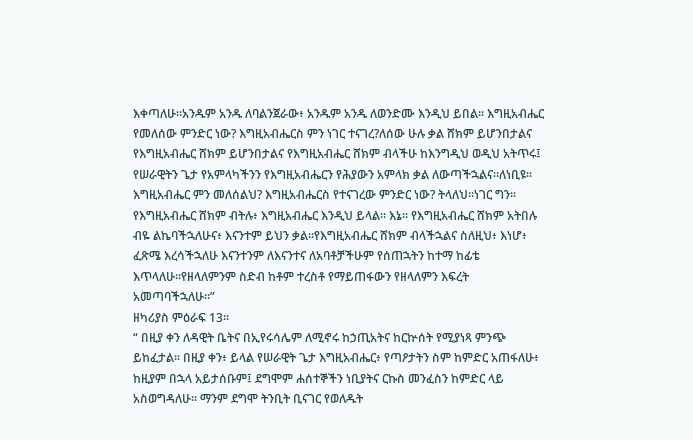እቀጣለሁ።አንዱም አንዱ ለባልንጀራው፥ አንዱም አንዱ ለወንድሙ እንዲህ ይበል። እግዚአብሔር የመለሰው ምንድር ነው? እግዚአብሔርስ ምን ነገር ተናገረ?ለሰው ሁሉ ቃል ሸክም ይሆንበታልና የእግዚአብሔር ሸክም ይሆንበታልና የእግዚአብሔር ሸክም ብላችሁ ከእንግዲህ ወዲህ አትጥሩ፤ የሠራዊትን ጌታ የአምላካችንን የእግዚአብሔርን የሕያውን አምላክ ቃል ለውጣችኋልና።ለነቢዩ። እግዚአብሔር ምን መለሰልህ? እግዚአብሔርስ የተናገረው ምንድር ነው? ትላለህ።ነገር ግን። የእግዚአብሔር ሸክም ብትሉ፥ እግዚአብሔር እንዲህ ይላል። እኔ። የእግዚአብሔር ሸክም አትበሉ ብዬ ልኬባችኋለሁና፥ እናንተም ይህን ቃል።የእግዚአብሔር ሸክም ብላችኋልና ስለዚህ፥ እነሆ፥ ፈጽሜ እረሳችኋለሁ እናንተንም ለእናንተና ለአባቶቻችሁም የሰጠኋትን ከተማ ከፊቴ እጥላለሁ።የዘላለምንም ስድብ ከቶም ተረስቶ የማይጠፋውን የዘላለምን እፍረት አመጣባችኋለሁ።”
ዘካሪያስ ምዕራፍ 13።
“ በዚያ ቀን ለዳዊት ቤትና በኢየሩሳሌም ለሚኖሩ ከኃጢአትና ከርኵሰት የሚያነጻ ምንጭ ይከፈታል። በዚያ ቀን፥ ይላል የሠራዊት ጌታ እግዚአብሔር፥ የጣዖታትን ስም ከምድር አጠፋለሁ፥ ከዚያም በኋላ አይታሰቡም፤ ደግሞም ሐሰተኞችን ነቢያትና ርኩስ መንፈስን ከምድር ላይ አስወግዳለሁ። ማንም ደግሞ ትንቢት ቢናገር የወለዱት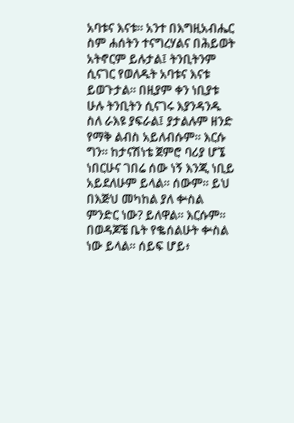አባቱና እናቱ። አንተ በእግዚአብሔር ስም ሐሰትን ተናግረሃልና በሕይወት አትኖርም ይሉታል፤ ትንቢትንም ሲናገር የወለዱት አባቱና እናቱ ይወጉታል። በዚያም ቀን ነቢያቱ ሁሉ ትንቢትን ሲናገሩ እያንዳንዱ ስለ ራእዩ ያፍራል፤ ያታልሉም ዘንድ የማቅ ልብስ አይለብሱም። እርሱ ግን። ከታናሽነቴ ጀምሮ ባሪያ ሆኜ ነበርሁና ገበሬ ሰው ነኝ እንጂ ነቢይ አይደለሁም ይላል። ሰውም። ይህ በእጅህ መካከል ያለ ቍስል ምንድር ነው? ይለዋል። እርሱም። በወዳጆቼ ቤት የቈሰልሁት ቍስል ነው ይላል። ሰይፍ ሆይ፥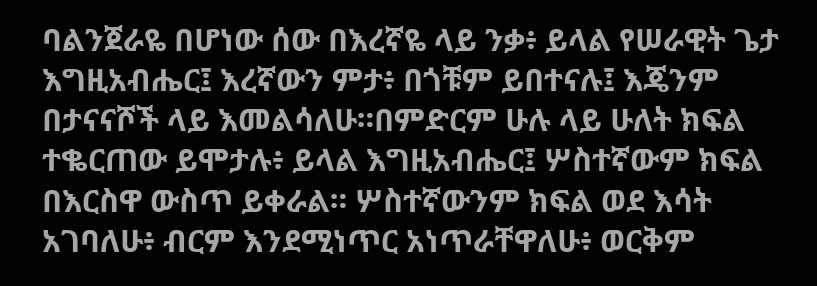ባልንጀራዬ በሆነው ሰው በእረኛዬ ላይ ንቃ፥ ይላል የሠራዊት ጌታ እግዚአብሔር፤ እረኛውን ምታ፥ በጎቹም ይበተናሉ፤ እጄንም በታናናሾች ላይ እመልሳለሁ።በምድርም ሁሉ ላይ ሁለት ክፍል ተቈርጠው ይሞታሉ፥ ይላል እግዚአብሔር፤ ሦስተኛውም ክፍል በእርስዋ ውስጥ ይቀራል። ሦስተኛውንም ክፍል ወደ እሳት አገባለሁ፥ ብርም እንደሚነጥር አነጥራቸዋለሁ፥ ወርቅም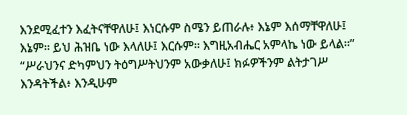እንደሚፈተን እፈትናቸዋለሁ፤ እነርሱም ስሜን ይጠራሉ፥ እኔም እሰማቸዋለሁ፤ እኔም። ይህ ሕዝቤ ነው እላለሁ፤ እርሱም። እግዚአብሔር አምላኬ ነው ይላል።”
“ሥራህንና ድካምህን ትዕግሥትህንም አውቃለሁ፤ ክፉዎችንም ልትታገሥ እንዳትችል፥ እንዲሁም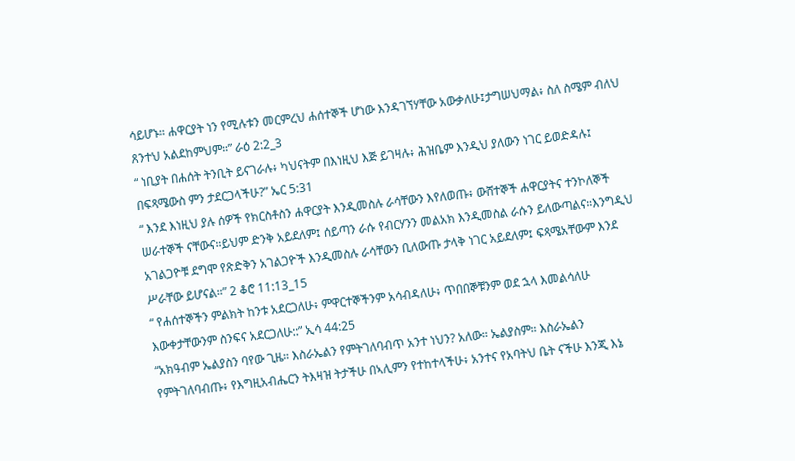ሳይሆኑ። ሐዋርያት ነን የሚሉቱን መርምረህ ሐሰተኞች ሆነው እንዳገኘሃቸው አውቃለሁ፤ታግሠህማል፥ ስለ ስሜም ብለህ ጸንተህ አልደከምህም።” ራዕ 2:2_3
“ ነቢያት በሐሰት ትንቢት ይናገራሉ፥ ካህናትም በእነዚህ እጅ ይገዛሉ፥ ሕዝቤም እንዲህ ያለውን ነገር ይወድዳሉ፤ በፍጻሜውስ ምን ታደርጋላችሁ?” ኤር 5:31
“ እንደ እነዚህ ያሉ ሰዎች የክርስቶስን ሐዋርያት እንዲመስሉ ራሳቸውን እየለወጡ፥ ውሸተኞች ሐዋርያትና ተንኮለኞች ሠራተኞች ናቸውና።ይህም ድንቅ አይደለም፤ ሰይጣን ራሱ የብርሃንን መልአክ እንዲመስል ራሱን ይለውጣልና።እንግዲህ አገልጋዮቹ ደግሞ የጽድቅን አገልጋዮች እንዲመስሉ ራሳቸውን ቢለውጡ ታላቅ ነገር አይደለም፤ ፍጻሜአቸውም እንደ ሥራቸው ይሆናል።” 2 ቆሮ 11:13_15
“ የሐሰተኞችን ምልክት ከንቱ አደርጋለሁ፥ ምዋርተኞችንም አሳብዳለሁ፥ ጥበበኞቹንም ወደ ኋላ እመልሳለሁ እውቀታቸውንም ስንፍና አደርጋለሁ::” ኢሳ 44:25
“አክዓብም ኤልያስን ባየው ጊዜ። እስራኤልን የምትገለባብጥ አንተ ነህን? አለው። ኤልያስም። እስራኤልን የምትገለባብጡ፥ የእግዚአብሔርን ትእዛዝ ትታችሁ በኣሊምን የተከተላችሁ፥ አንተና የአባትህ ቤት ናችሁ እንጂ እኔ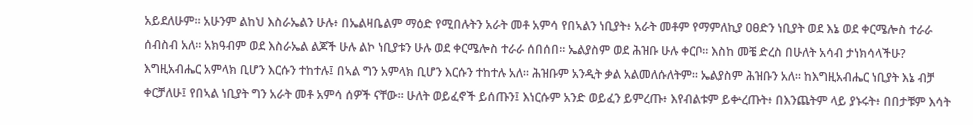አይደለሁም። አሁንም ልከህ እስራኤልን ሁሉ፥ በኤልዛቤልም ማዕድ የሚበሉትን አራት መቶ አምሳ የበኣልን ነቢያት፥ አራት መቶም የማምለኪያ ዐፀድን ነቢያት ወደ እኔ ወደ ቀርሜሎስ ተራራ ሰብስብ አለ። አክዓብም ወደ እስራኤል ልጆች ሁሉ ልኮ ነቢያቱን ሁሉ ወደ ቀርሜሎስ ተራራ ሰበሰበ። ኤልያስም ወደ ሕዝቡ ሁሉ ቀርቦ። እስከ መቼ ድረስ በሁለት አሳብ ታነክሳላችሁ? እግዚአብሔር አምላክ ቢሆን እርሱን ተከተሉ፤ በኣል ግን አምላክ ቢሆን እርሱን ተከተሉ አለ። ሕዝቡም አንዲት ቃል አልመለሱለትም። ኤልያስም ሕዝቡን አለ። ከእግዚአብሔር ነቢያት እኔ ብቻ ቀርቻለሁ፤ የበኣል ነቢያት ግን አራት መቶ አምሳ ሰዎች ናቸው። ሁለት ወይፈኖች ይሰጡን፤ እነርሱም አንድ ወይፈን ይምረጡ፥ እየብልቱም ይቍረጡት፥ በእንጨትም ላይ ያኑሩት፥ በበታቹም እሳት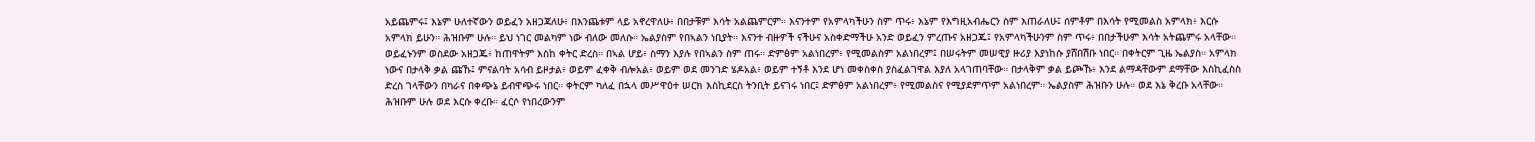አይጨምሩ፤ እኔም ሁለተኛውን ወይፈን አዘጋጃለሁ፥ በእንጨቱም ላይ አኖረዋለሁ፥ በበታቹም እሳት አልጨምርም። እናንተም የአምላካችሁን ስም ጥሩ፥ እኔም የእግዚአብሔርን ስም እጠራለሁ፤ ሰምቶም በእሳት የሚመልስ አምላክ፥ እርሱ አምላክ ይሁን። ሕዝቡም ሁሉ። ይህ ነገር መልካም ነው ብለው መለሱ። ኤልያስም የበኣልን ነቢያት። እናንተ ብዙዎች ናችሁና አስቀድማችሁ አንድ ወይፈን ምረጡና አዘጋጁ፤ የአምላካችሁንም ስም ጥሩ፥ በበታችሁም እሳት አትጨምሩ አላቸው። ወይፈኑንም ወስደው አዘጋጁ፥ ከጠዋትም እስከ ቀትር ድረስ። በኣል ሆይ፥ ስማን እያሉ የበኣልን ስም ጠሩ። ድምፅም አልነበረም፥ የሚመልስም አልነበረም፤ በሠሩትም መሠዊያ ዙሪያ እያነከሱ ያሸበሽቡ ነበር። በቀትርም ጊዜ ኤልያስ። አምላክ ነውና በታላቅ ቃል ጩኹ፤ ምናልባት አሳብ ይዞታል፥ ወይም ፈቀቅ ብሎአል፥ ወይም ወደ መንገድ ሄዶአል፥ ወይም ተኝቶ እንደ ሆነ መቀስቀስ ያስፈልገዋል እያለ አላገጠባቸው። በታላቅም ቃል ይጮኹ፥ እንደ ልማዳቸውም ደማቸው እስኪፈስስ ድረስ ገላቸውን በካራና በቀጭኔ ይብዋጭሩ ነበር። ቀትርም ካለፈ በኋላ መሥዋዕተ ሠርክ እስኪደርስ ትንቢት ይናገሩ ነበር፤ ድምፅም አልነበረም፥ የሚመልስና የሚያደምጥም አልነበረም። ኤልያስም ሕዝቡን ሁሉ። ወደ እኔ ቅረቡ አላቸው። ሕዝቡም ሁሉ ወደ እርሱ ቀረቡ። ፈርሶ የነበረውንም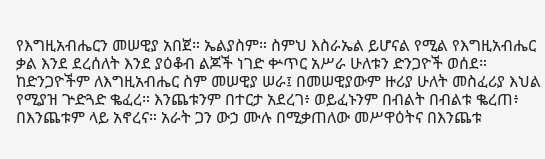የእግዚአብሔርን መሠዊያ አበጀ። ኤልያስም። ስምህ እስራኤል ይሆናል የሚል የእግዚአብሔር ቃል እንደ ደረሰለት እንደ ያዕቆብ ልጆች ነገድ ቍጥር አሥራ ሁለቱን ድንጋዮች ወሰደ። ከድንጋዮችም ለእግዚአብሔር ስም መሠዊያ ሠራ፤ በመሠዊያውም ዙሪያ ሁለት መስፈሪያ እህል የሚያዝ ጕድጓድ ቈፈረ። እንጨቱንም በተርታ አደረገ፥ ወይፈኑንም በብልት በብልቱ ቈረጠ፥ በእንጨቱም ላይ አኖረና። አራት ጋን ውኃ ሙሉ በሚቃጠለው መሥዋዕትና በእንጨቱ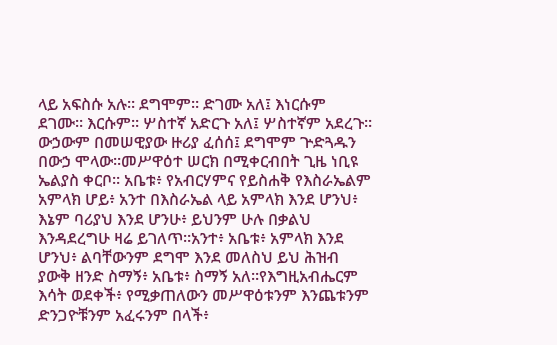ላይ አፍስሱ አሉ። ደግሞም። ድገሙ አለ፤ እነርሱም ደገሙ። እርሱም። ሦስተኛ አድርጉ አለ፤ ሦስተኛም አደረጉ። ውኃውም በመሠዊያው ዙሪያ ፈሰሰ፤ ደግሞም ጕድጓዱን በውኃ ሞላው።መሥዋዕተ ሠርክ በሚቀርብበት ጊዜ ነቢዩ ኤልያስ ቀርቦ። አቤቱ፥ የአብርሃምና የይስሐቅ የእስራኤልም አምላክ ሆይ፥ አንተ በእስራኤል ላይ አምላክ እንደ ሆንህ፥ እኔም ባሪያህ እንደ ሆንሁ፥ ይህንም ሁሉ በቃልህ እንዳደረግሁ ዛሬ ይገለጥ።አንተ፥ አቤቱ፥ አምላክ እንደ ሆንህ፥ ልባቸውንም ደግሞ እንደ መለስህ ይህ ሕዝብ ያውቅ ዘንድ ስማኝ፥ አቤቱ፥ ስማኝ አለ።የእግዚአብሔርም እሳት ወደቀች፥ የሚቃጠለውን መሥዋዕቱንም እንጨቱንም ድንጋዮቹንም አፈሩንም በላች፥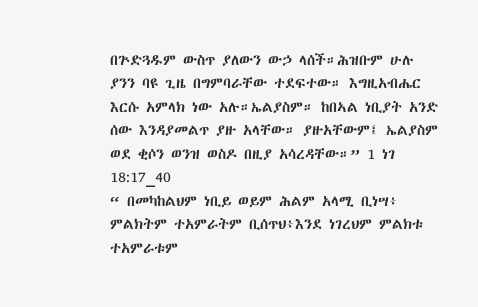በጕድጓዱም ውስጥ ያለውን ውኃ ላሰች።ሕዝቡም ሁሉ ያንን ባዩ ጊዜ በግምባራቸው ተደፍተው። እግዚአብሔር እርሱ አምላክ ነው አሉ።ኤልያስም። ከበኣል ነቢያት አንድ ሰው እንዳያመልጥ ያዙ አላቸው። ያዙአቸውም፤ ኤልያስም ወደ ቂሶን ወንዝ ወስዶ በዚያ አሳረዳቸው።” 1 ነገ 18:17_40
“ በመካከልህም ነቢይ ወይም ሕልም አላሚ ቢነሣ፥ ምልክትም ተአምራትም ቢሰጥህ፥እንደ ነገረህም ምልክቱ ተአምራቱም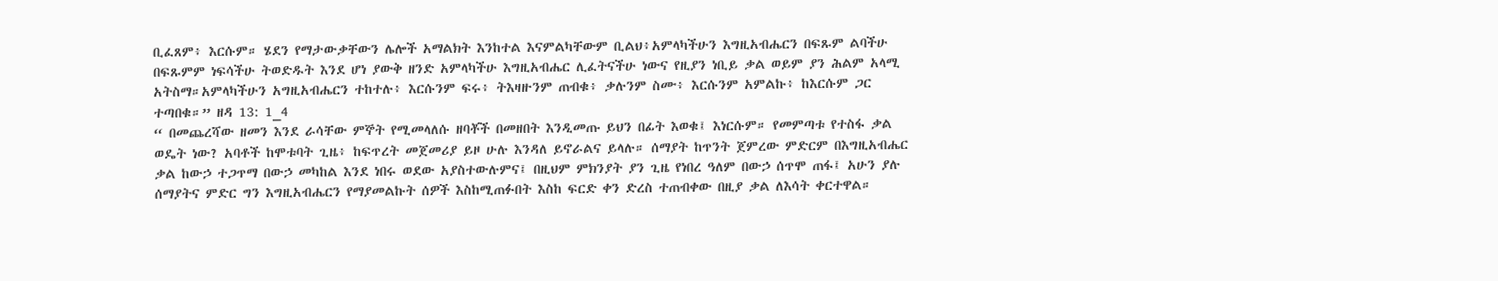ቢፈጸም፥ እርሱም። ሄደን የማታውቃቸውን ሌሎች አማልክት እንከተል እናምልካቸውም ቢልህ፥አምላካችሁን እግዚአብሔርን በፍጹም ልባችሁ በፍጹምም ነፍሳችሁ ትወድዱት እንደ ሆነ ያውቅ ዘንድ አምላካችሁ እግዚአብሔር ሊፈትናችሁ ነውና የዚያን ነቢይ ቃል ወይም ያን ሕልም አላሚ አትስማ።አምላካችሁን አግዚአብሔርን ተከተሉ፥ እርሱንም ፍሩ፥ ትእዛዙንም ጠብቁ፥ ቃሉንም ስሙ፥ እርሱንም አምልኩ፥ ከእርሱም ጋር ተጣበቁ።” ዘዳ 13: 1_4
“ በመጨረሻው ዘመን እንደ ራሳቸው ምኞት የሚመላለሱ ዘባቾች በመዘበት እንዲመጡ ይህን በፊት እወቁ፤ እነርሱም። የመምጣቱ የተስፋ ቃል ወዴት ነው? አባቶች ከሞቱባት ጊዜ፥ ከፍጥረት መጀመሪያ ይዞ ሁሉ እንዳለ ይኖራልና ይላሉ። ሰማያት ከጥንት ጀምረው ምድርም በእግዚአብሔር ቃል ከውኃ ተጋጥማ በውኃ መካከል እንደ ነበሩ ወደው አያስተውሉምና፤ በዚህም ምክንያት ያን ጊዜ የነበረ ዓለም በውኃ ሰጥሞ ጠፋ፤ አሁን ያሉ ሰማያትና ምድር ግን እግዚአብሔርን የማያመልኩት ሰዎች እስከሚጠፉበት እስከ ፍርድ ቀን ድረስ ተጠብቀው በዚያ ቃል ለእሳት ቀርተዋል።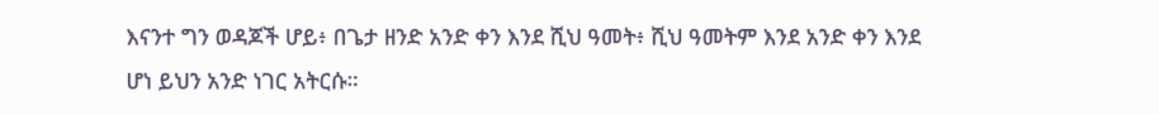እናንተ ግን ወዳጆች ሆይ፥ በጌታ ዘንድ አንድ ቀን እንደ ሺህ ዓመት፥ ሺህ ዓመትም እንደ አንድ ቀን እንደ ሆነ ይህን አንድ ነገር አትርሱ።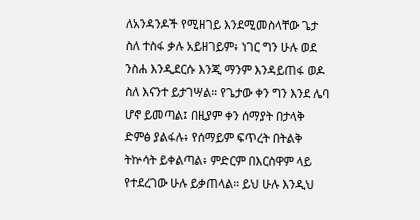ለአንዳንዶች የሚዘገይ እንደሚመስላቸው ጌታ ስለ ተስፋ ቃሉ አይዘገይም፥ ነገር ግን ሁሉ ወደ ንስሐ እንዲደርሱ እንጂ ማንም እንዳይጠፋ ወዶ ስለ እናንተ ይታገሣል። የጌታው ቀን ግን እንደ ሌባ ሆኖ ይመጣል፤ በዚያም ቀን ሰማያት በታላቅ ድምፅ ያልፋሉ፥ የሰማይም ፍጥረት በትልቅ ትኵሳት ይቀልጣል፥ ምድርም በእርስዋም ላይ የተደረገው ሁሉ ይቃጠላል። ይህ ሁሉ እንዲህ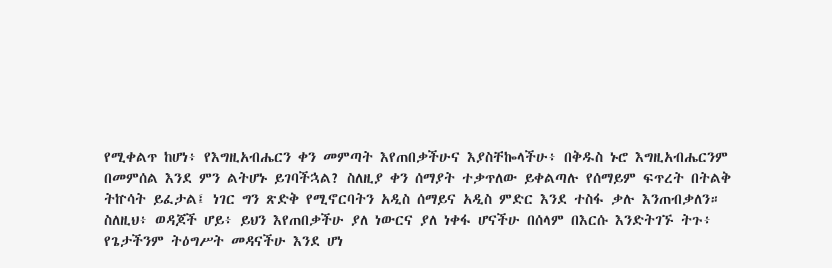የሚቀልጥ ከሆነ፥ የእግዚአብሔርን ቀን መምጣት እየጠበቃችሁና እያስቸኰላችሁ፥ በቅዱስ ኑሮ እግዚአብሔርንም በመምሰል እንደ ምን ልትሆኑ ይገባችኋል? ስለዚያ ቀን ሰማያት ተቃጥለው ይቀልጣሉ የሰማይም ፍጥረት በትልቅ ትኵሳት ይፈታል፤ ነገር ግን ጽድቅ የሚኖርባትን አዲስ ሰማይና አዲስ ምድር እንደ ተስፋ ቃሉ እንጠብቃለን። ስለዚህ፥ ወዳጆች ሆይ፥ ይህን እየጠበቃችሁ ያለ ነውርና ያለ ነቀፋ ሆናችሁ በሰላም በእርሱ እንድትገኙ ትጉ፥ የጌታችንም ትዕግሥት መዳናችሁ እንደ ሆነ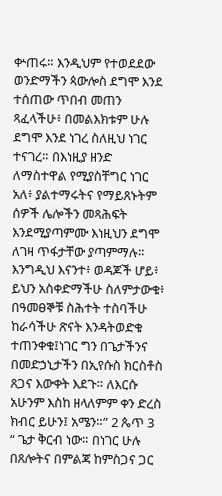ቍጠሩ። እንዲህም የተወደደው ወንድማችን ጳውሎስ ደግሞ እንደ ተሰጠው ጥበብ መጠን ጻፈላችሁ፥ በመልእክቱም ሁሉ ደግሞ እንደ ነገረ ስለዚህ ነገር ተናገረ። በእነዚያ ዘንድ ለማስተዋል የሚያስቸግር ነገር አለ፥ ያልተማሩትና የማይጸኑትም ሰዎች ሌሎችን መጻሕፍት እንደሚያጣምሙ እነዚህን ደግሞ ለገዛ ጥፋታቸው ያጣምማሉ። እንግዲህ እናንተ፥ ወዳጆች ሆይ፥ ይህን አስቀድማችሁ ስለምታውቁ፥ በዓመፀኞቹ ስሕተት ተስባችሁ ከራሳችሁ ጽናት እንዳትወድቁ ተጠንቀቁ፤ነገር ግን በጌታችንና በመድኃኒታችን በኢየሱስ ክርስቶስ ጸጋና እውቀት እደጉ። ለእርሱ አሁንም እስከ ዘላለምም ቀን ድረስ ክብር ይሁን፤ አሜን።” 2 ጴጥ 3
“ ጌታ ቅርብ ነው። በነገር ሁሉ በጸሎትና በምልጃ ከምስጋና ጋር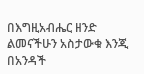በእግዚአብሔር ዘንድ ልመናችሁን አስታውቁ እንጂ በአንዳች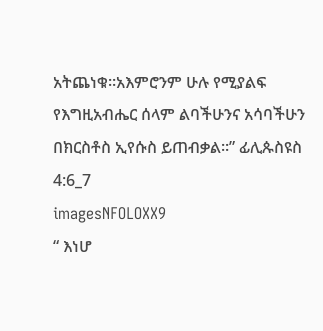አትጨነቁ።አእምሮንም ሁሉ የሚያልፍ የእግዚአብሔር ሰላም ልባችሁንና አሳባችሁን በክርስቶስ ኢየሱስ ይጠብቃል።” ፊሊጱስዩስ 4:6_7
imagesNFOLOXX9
“ እነሆ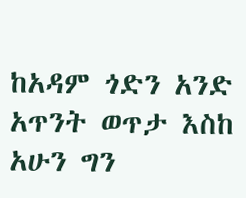ከአዳም ጎድን አንድ አጥንት ወጥታ እስከ አሁን ግን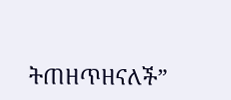ትጠዘጥዘናለች”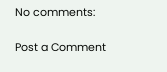No comments:

Post a Comment